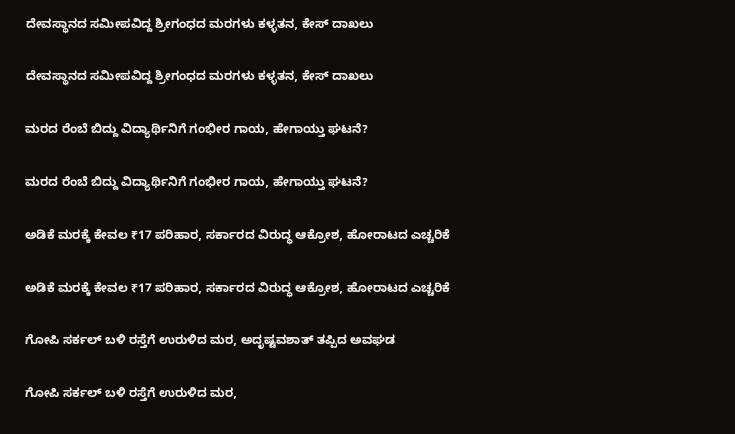ದೇವಸ್ಥಾನದ ಸಮೀಪವಿದ್ದ ಶ್ರೀಗಂಧದ ಮರಗಳು ಕಳ್ಳತನ, ಕೇಸ್‌ ದಾಖಲು

ದೇವಸ್ಥಾನದ ಸಮೀಪವಿದ್ದ ಶ್ರೀಗಂಧದ ಮರಗಳು ಕಳ್ಳತನ, ಕೇಸ್‌ ದಾಖಲು

ಮರದ ರೆಂಬೆ ಬಿದ್ದು ವಿದ್ಯಾರ್ಥಿನಿಗೆ ಗಂಭೀರ ಗಾಯ, ಹೇಗಾಯ್ತು ಘಟನೆ?

ಮರದ ರೆಂಬೆ ಬಿದ್ದು ವಿದ್ಯಾರ್ಥಿನಿಗೆ ಗಂಭೀರ ಗಾಯ, ಹೇಗಾಯ್ತು ಘಟನೆ?

ಅಡಿಕೆ ಮರಕ್ಕೆ ಕೇವಲ ₹17 ಪರಿಹಾರ, ಸರ್ಕಾರದ ವಿರುದ್ಧ ಆಕ್ರೋಶ, ಹೋರಾಟದ ಎಚ್ಚರಿಕೆ

ಅಡಿಕೆ ಮರಕ್ಕೆ ಕೇವಲ ₹17 ಪರಿಹಾರ, ಸರ್ಕಾರದ ವಿರುದ್ಧ ಆಕ್ರೋಶ, ಹೋರಾಟದ ಎಚ್ಚರಿಕೆ

ಗೋಪಿ ಸರ್ಕಲ್‌ ಬಳಿ ರಸ್ತೆಗೆ ಉರುಳಿದ ಮರ, ಅದೃಷ್ಟವಶಾತ್‌ ತಪ್ಪಿದ ಅವಘಡ

ಗೋಪಿ ಸರ್ಕಲ್‌ ಬಳಿ ರಸ್ತೆಗೆ ಉರುಳಿದ ಮರ,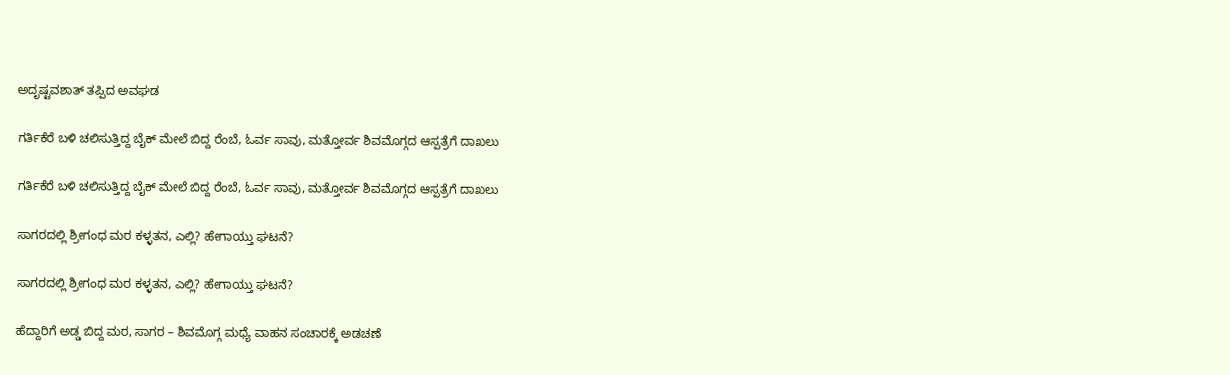ಅದೃಷ್ಟವಶಾತ್‌ ತಪ್ಪಿದ ಅವಘಡ

ಗರ್ತಿಕೆರೆ ಬಳಿ ಚಲಿಸುತ್ತಿದ್ದ ಬೈಕ್‌ ಮೇಲೆ ಬಿದ್ದ ರೆಂಬೆ, ಓರ್ವ ಸಾವು, ಮತ್ತೋರ್ವ ಶಿವಮೊಗ್ಗದ ಆಸ್ಪತ್ರೆಗೆ ದಾಖಲು

ಗರ್ತಿಕೆರೆ ಬಳಿ ಚಲಿಸುತ್ತಿದ್ದ ಬೈಕ್‌ ಮೇಲೆ ಬಿದ್ದ ರೆಂಬೆ, ಓರ್ವ ಸಾವು, ಮತ್ತೋರ್ವ ಶಿವಮೊಗ್ಗದ ಆಸ್ಪತ್ರೆಗೆ ದಾಖಲು

ಸಾಗರದಲ್ಲಿ ‍‍ಶ್ರೀಗಂಧ ಮರ ಕಳ್ಳತನ, ಎಲ್ಲಿ? ಹೇಗಾಯ್ತು ಘಟನೆ?

ಸಾಗರದಲ್ಲಿ ‍‍ಶ್ರೀಗಂಧ ಮರ ಕಳ್ಳತನ, ಎಲ್ಲಿ? ಹೇಗಾಯ್ತು ಘಟನೆ?

ಹೆದ್ದಾರಿಗೆ ಅಡ್ಡ ಬಿದ್ದ ಮರ, ಸಾಗರ – ಶಿವಮೊಗ್ಗ ಮಧ್ಯೆ ವಾಹನ ಸಂಚಾರಕ್ಕೆ ಅಡಚಣೆ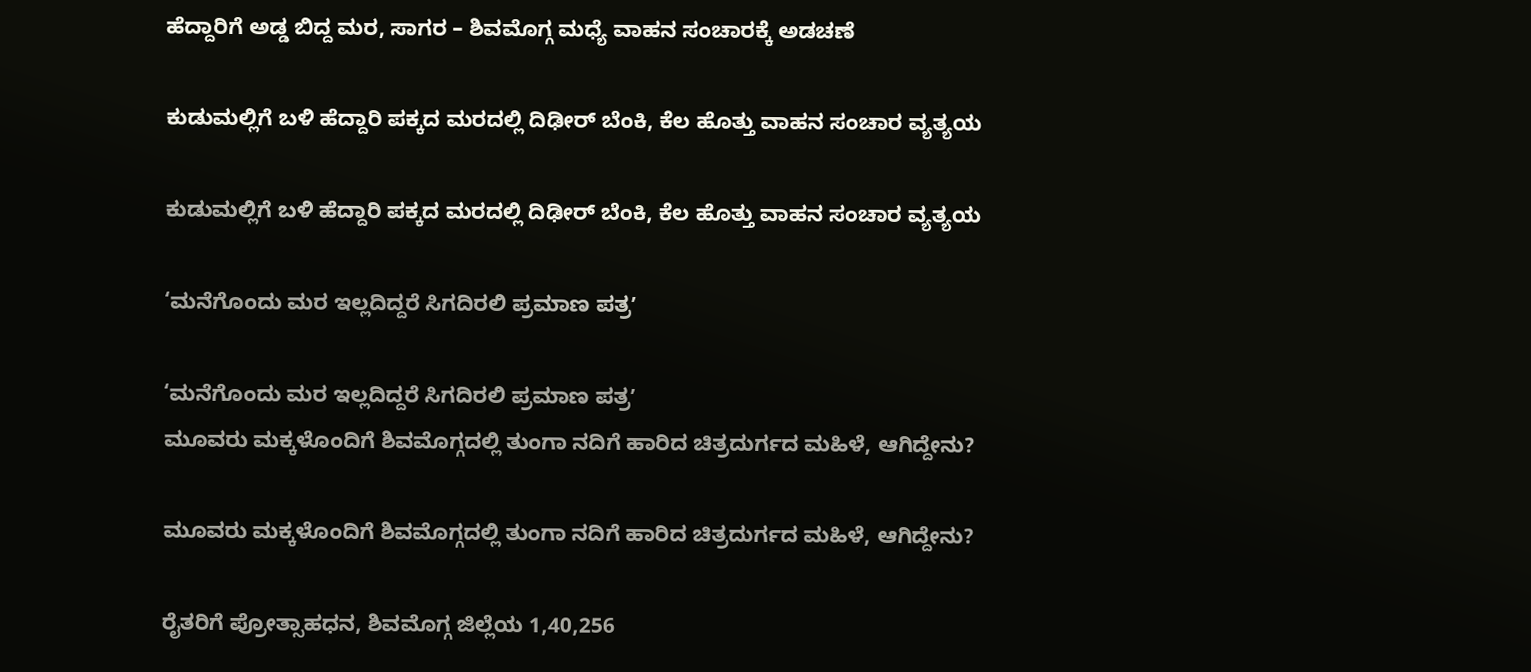ಹೆದ್ದಾರಿಗೆ ಅಡ್ಡ ಬಿದ್ದ ಮರ, ಸಾಗರ – ಶಿವಮೊಗ್ಗ ಮಧ್ಯೆ ವಾಹನ ಸಂಚಾರಕ್ಕೆ ಅಡಚಣೆ

ಕುಡುಮಲ್ಲಿಗೆ ಬಳಿ ಹೆದ್ದಾರಿ ಪಕ್ಕದ ಮರದಲ್ಲಿ ದಿಢೀರ್‌ ಬೆಂಕಿ, ಕೆಲ ಹೊತ್ತು ವಾಹನ ಸಂಚಾರ ವ್ಯತ್ಯಯ

ಕುಡುಮಲ್ಲಿಗೆ ಬಳಿ ಹೆದ್ದಾರಿ ಪಕ್ಕದ ಮರದಲ್ಲಿ ದಿಢೀರ್‌ ಬೆಂಕಿ, ಕೆಲ ಹೊತ್ತು ವಾಹನ ಸಂಚಾರ ವ್ಯತ್ಯಯ

‘ಮನೆಗೊಂದು ಮರ ಇಲ್ಲದಿದ್ದರೆ ಸಿಗದಿರಲಿ ಪ್ರಮಾಣ ಪತ್ರʼ

‘ಮನೆಗೊಂದು ಮರ ಇಲ್ಲದಿದ್ದರೆ ಸಿಗದಿರಲಿ ಪ್ರಮಾಣ ಪತ್ರʼ
ಮೂವರು ಮಕ್ಕಳೊಂದಿಗೆ ಶಿವಮೊಗ್ಗದಲ್ಲಿ ತುಂಗಾ ನದಿಗೆ ಹಾರಿದ ಚಿತ್ರದುರ್ಗದ ಮಹಿಳೆ, ಆಗಿದ್ದೇನು?

ಮೂವರು ಮಕ್ಕಳೊಂದಿಗೆ ಶಿವಮೊಗ್ಗದಲ್ಲಿ ತುಂಗಾ ನದಿಗೆ ಹಾರಿದ ಚಿತ್ರದುರ್ಗದ ಮಹಿಳೆ, ಆಗಿದ್ದೇನು?

ರೈತರಿಗೆ ಪ್ರೋತ್ಸಾಹಧನ, ಶಿವಮೊಗ್ಗ ಜಿಲ್ಲೆಯ 1,40,256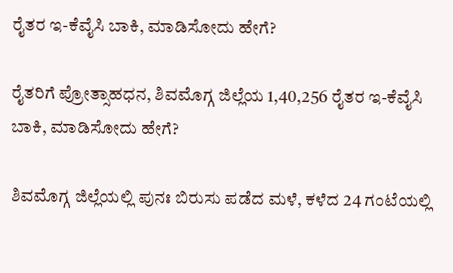ರೈತರ ಇ-ಕೆವೈಸಿ ಬಾಕಿ, ಮಾಡಿಸೋದು ಹೇಗೆ?

ರೈತರಿಗೆ ಪ್ರೋತ್ಸಾಹಧನ, ಶಿವಮೊಗ್ಗ ಜಿಲ್ಲೆಯ 1,40,256 ರೈತರ ಇ-ಕೆವೈಸಿ ಬಾಕಿ, ಮಾಡಿಸೋದು ಹೇಗೆ?

ಶಿವಮೊಗ್ಗ ಜಿಲ್ಲೆಯಲ್ಲಿ ಪುನಃ ಬಿರುಸು ಪಡೆದ ಮಳೆ, ಕಳೆದ 24 ಗಂಟೆಯಲ್ಲಿ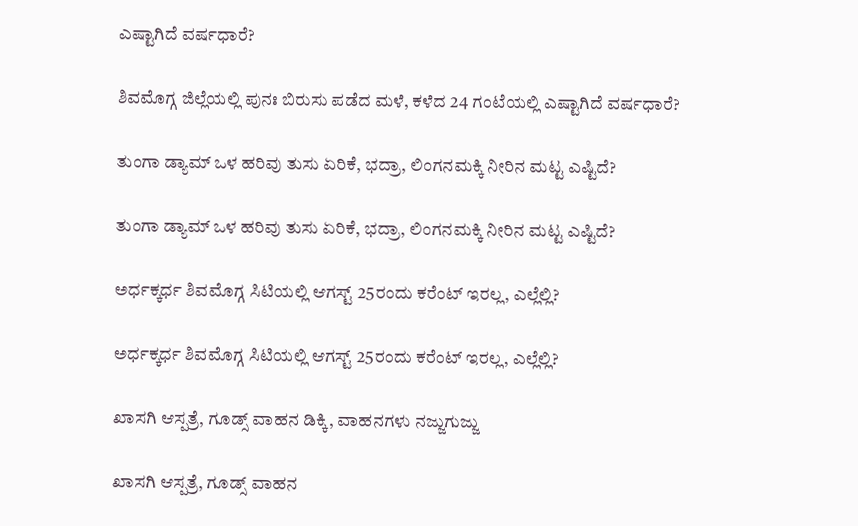ಎಷ್ಟಾಗಿದೆ ವರ್ಷಧಾರೆ?

ಶಿವಮೊಗ್ಗ ಜಿಲ್ಲೆಯಲ್ಲಿ ಪುನಃ ಬಿರುಸು ಪಡೆದ ಮಳೆ, ಕಳೆದ 24 ಗಂಟೆಯಲ್ಲಿ ಎಷ್ಟಾಗಿದೆ ವರ್ಷಧಾರೆ?

ತುಂಗಾ ಡ್ಯಾಮ್‌ ಒಳ ಹರಿವು ತುಸು ಏರಿಕೆ, ಭದ್ರಾ, ಲಿಂಗನಮಕ್ಕಿ ನೀರಿನ ಮಟ್ಟ ಎಷ್ಟಿದೆ?

ತುಂಗಾ ಡ್ಯಾಮ್‌ ಒಳ ಹರಿವು ತುಸು ಏರಿಕೆ, ಭದ್ರಾ, ಲಿಂಗನಮಕ್ಕಿ ನೀರಿನ ಮಟ್ಟ ಎಷ್ಟಿದೆ?

ಅರ್ಧಕ್ಕರ್ಧ ಶಿವಮೊಗ್ಗ ಸಿಟಿಯಲ್ಲಿ ಆಗಸ್ಟ್‌ 25ರಂದು ಕರೆಂಟ್‌ ಇರಲ್ಲ, ಎಲ್ಲೆಲ್ಲಿ?

ಅರ್ಧಕ್ಕರ್ಧ ಶಿವಮೊಗ್ಗ ಸಿಟಿಯಲ್ಲಿ ಆಗಸ್ಟ್‌ 25ರಂದು ಕರೆಂಟ್‌ ಇರಲ್ಲ, ಎಲ್ಲೆಲ್ಲಿ?

ಖಾಸಗಿ ಆಸ್ಪತ್ರೆ, ಗೂಡ್ಸ್‌ ವಾಹನ ಡಿಕ್ಕಿ, ವಾಹನಗಳು ನಜ್ಜುಗುಜ್ಜು

ಖಾಸಗಿ ಆಸ್ಪತ್ರೆ, ಗೂಡ್ಸ್‌ ವಾಹನ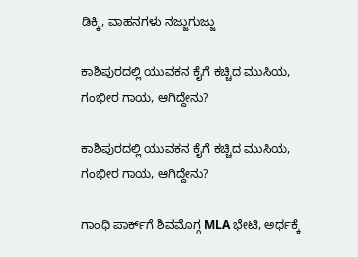ಡಿಕ್ಕಿ, ವಾಹನಗಳು ನಜ್ಜುಗುಜ್ಜು

ಕಾಶಿಪುರದಲ್ಲಿ ಯುವಕನ ಕೈಗೆ ಕಚ್ಚಿದ ಮುಸಿಯ, ಗಂಭೀರ ಗಾಯ, ಆಗಿದ್ದೇನು?

ಕಾಶಿಪುರದಲ್ಲಿ ಯುವಕನ ಕೈಗೆ ಕಚ್ಚಿದ ಮುಸಿಯ, ಗಂಭೀರ ಗಾಯ, ಆಗಿದ್ದೇನು?

ಗಾಂಧಿ ಪಾರ್ಕ್‌ಗೆ ಶಿವಮೊಗ್ಗ MLA ಭೇಟಿ, ಅರ್ಧಕ್ಕೆ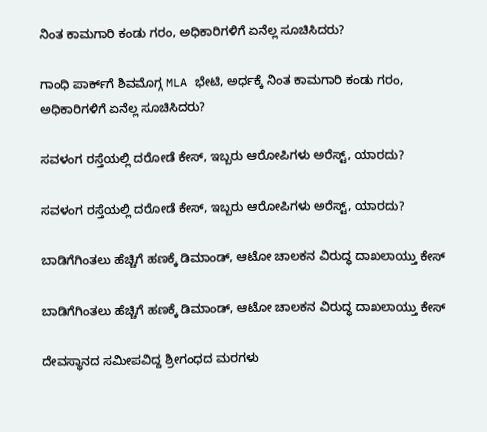ನಿಂತ ಕಾಮಗಾರಿ ಕಂಡು ಗರಂ, ಅಧಿಕಾರಿಗಳಿಗೆ ಏನೆಲ್ಲ ಸೂಚಿಸಿದರು?

ಗಾಂಧಿ ಪಾರ್ಕ್‌ಗೆ ಶಿವಮೊಗ್ಗ MLA ಭೇಟಿ, ಅರ್ಧಕ್ಕೆ ನಿಂತ ಕಾಮಗಾರಿ ಕಂಡು ಗರಂ, ಅಧಿಕಾರಿಗಳಿಗೆ ಏನೆಲ್ಲ ಸೂಚಿಸಿದರು?

ಸವಳಂಗ ರಸ್ತೆಯಲ್ಲಿ ದರೋಡೆ ಕೇಸ್‌, ಇಬ್ಬರು ಆರೋಪಿಗಳು ಅರೆಸ್ಟ್‌, ಯಾರದು?

ಸವಳಂಗ ರಸ್ತೆಯಲ್ಲಿ ದರೋಡೆ ಕೇಸ್‌, ಇಬ್ಬರು ಆರೋಪಿಗಳು ಅರೆಸ್ಟ್‌, ಯಾರದು?

ಬಾಡಿಗೆಗಿಂತಲು ಹೆಚ್ಚಿಗೆ ಹಣಕ್ಕೆ ಡಿಮಾಂಡ್‌, ಆಟೋ ಚಾಲಕನ ವಿರುದ್ಧ ದಾಖಲಾಯ್ತು ಕೇಸ್‌

ಬಾಡಿಗೆಗಿಂತಲು ಹೆಚ್ಚಿಗೆ ಹಣಕ್ಕೆ ಡಿಮಾಂಡ್‌, ಆಟೋ ಚಾಲಕನ ವಿರುದ್ಧ ದಾಖಲಾಯ್ತು ಕೇಸ್‌

ದೇವಸ್ಥಾನದ ಸಮೀಪವಿದ್ದ ಶ್ರೀಗಂಧದ ಮರಗಳು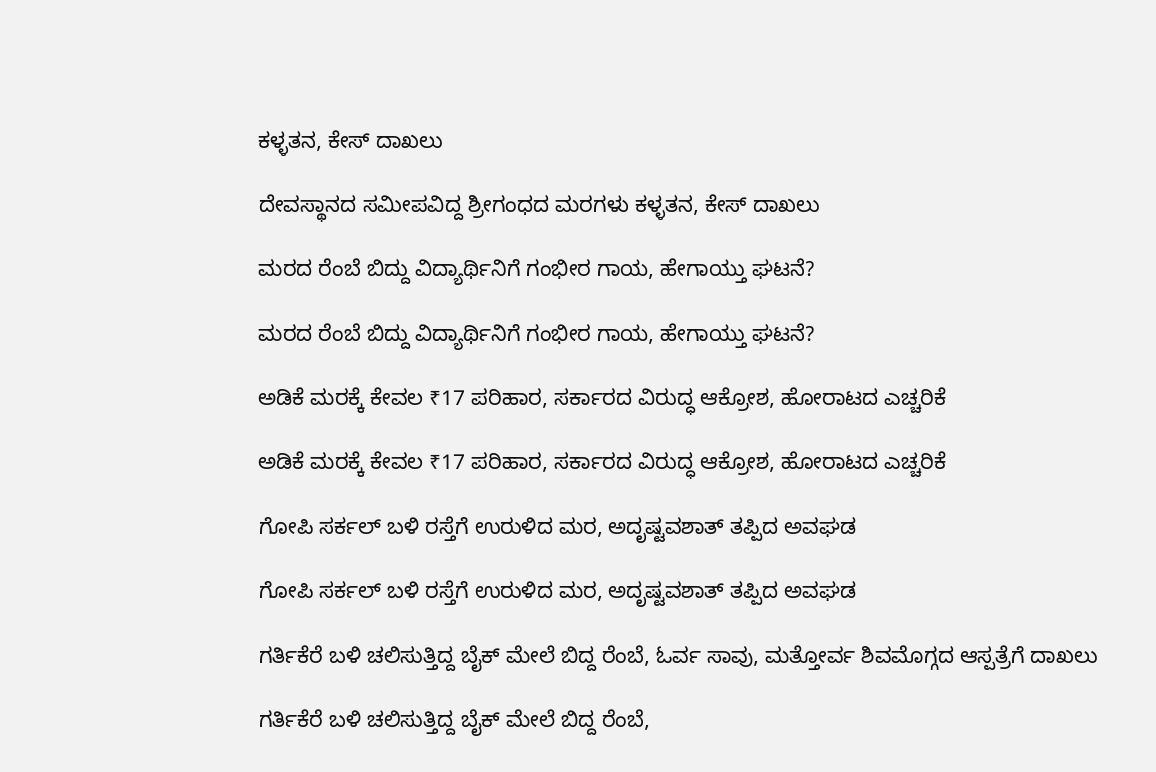ಕಳ್ಳತನ, ಕೇಸ್‌ ದಾಖಲು

ದೇವಸ್ಥಾನದ ಸಮೀಪವಿದ್ದ ಶ್ರೀಗಂಧದ ಮರಗಳು ಕಳ್ಳತನ, ಕೇಸ್‌ ದಾಖಲು

ಮರದ ರೆಂಬೆ ಬಿದ್ದು ವಿದ್ಯಾರ್ಥಿನಿಗೆ ಗಂಭೀರ ಗಾಯ, ಹೇಗಾಯ್ತು ಘಟನೆ?

ಮರದ ರೆಂಬೆ ಬಿದ್ದು ವಿದ್ಯಾರ್ಥಿನಿಗೆ ಗಂಭೀರ ಗಾಯ, ಹೇಗಾಯ್ತು ಘಟನೆ?

ಅಡಿಕೆ ಮರಕ್ಕೆ ಕೇವಲ ₹17 ಪರಿಹಾರ, ಸರ್ಕಾರದ ವಿರುದ್ಧ ಆಕ್ರೋಶ, ಹೋರಾಟದ ಎಚ್ಚರಿಕೆ

ಅಡಿಕೆ ಮರಕ್ಕೆ ಕೇವಲ ₹17 ಪರಿಹಾರ, ಸರ್ಕಾರದ ವಿರುದ್ಧ ಆಕ್ರೋಶ, ಹೋರಾಟದ ಎಚ್ಚರಿಕೆ

ಗೋಪಿ ಸರ್ಕಲ್‌ ಬಳಿ ರಸ್ತೆಗೆ ಉರುಳಿದ ಮರ, ಅದೃಷ್ಟವಶಾತ್‌ ತಪ್ಪಿದ ಅವಘಡ

ಗೋಪಿ ಸರ್ಕಲ್‌ ಬಳಿ ರಸ್ತೆಗೆ ಉರುಳಿದ ಮರ, ಅದೃಷ್ಟವಶಾತ್‌ ತಪ್ಪಿದ ಅವಘಡ

ಗರ್ತಿಕೆರೆ ಬಳಿ ಚಲಿಸುತ್ತಿದ್ದ ಬೈಕ್‌ ಮೇಲೆ ಬಿದ್ದ ರೆಂಬೆ, ಓರ್ವ ಸಾವು, ಮತ್ತೋರ್ವ ಶಿವಮೊಗ್ಗದ ಆಸ್ಪತ್ರೆಗೆ ದಾಖಲು

ಗರ್ತಿಕೆರೆ ಬಳಿ ಚಲಿಸುತ್ತಿದ್ದ ಬೈಕ್‌ ಮೇಲೆ ಬಿದ್ದ ರೆಂಬೆ,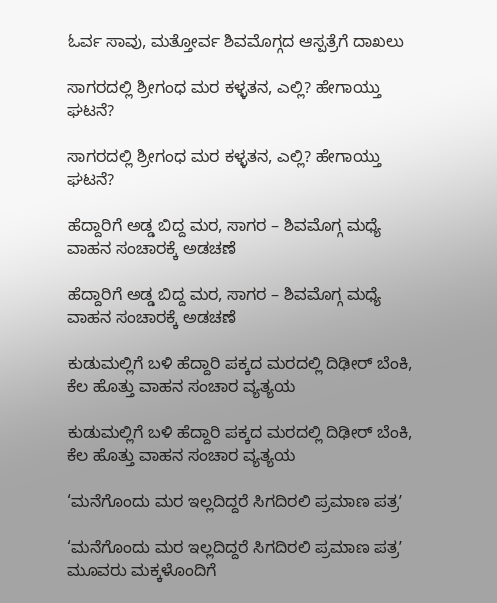ಓರ್ವ ಸಾವು, ಮತ್ತೋರ್ವ ಶಿವಮೊಗ್ಗದ ಆಸ್ಪತ್ರೆಗೆ ದಾಖಲು

ಸಾಗರದಲ್ಲಿ ‍‍ಶ್ರೀಗಂಧ ಮರ ಕಳ್ಳತನ, ಎಲ್ಲಿ? ಹೇಗಾಯ್ತು ಘಟನೆ?

ಸಾಗರದಲ್ಲಿ ‍‍ಶ್ರೀಗಂಧ ಮರ ಕಳ್ಳತನ, ಎಲ್ಲಿ? ಹೇಗಾಯ್ತು ಘಟನೆ?

ಹೆದ್ದಾರಿಗೆ ಅಡ್ಡ ಬಿದ್ದ ಮರ, ಸಾಗರ – ಶಿವಮೊಗ್ಗ ಮಧ್ಯೆ ವಾಹನ ಸಂಚಾರಕ್ಕೆ ಅಡಚಣೆ

ಹೆದ್ದಾರಿಗೆ ಅಡ್ಡ ಬಿದ್ದ ಮರ, ಸಾಗರ – ಶಿವಮೊಗ್ಗ ಮಧ್ಯೆ ವಾಹನ ಸಂಚಾರಕ್ಕೆ ಅಡಚಣೆ

ಕುಡುಮಲ್ಲಿಗೆ ಬಳಿ ಹೆದ್ದಾರಿ ಪಕ್ಕದ ಮರದಲ್ಲಿ ದಿಢೀರ್‌ ಬೆಂಕಿ, ಕೆಲ ಹೊತ್ತು ವಾಹನ ಸಂಚಾರ ವ್ಯತ್ಯಯ

ಕುಡುಮಲ್ಲಿಗೆ ಬಳಿ ಹೆದ್ದಾರಿ ಪಕ್ಕದ ಮರದಲ್ಲಿ ದಿಢೀರ್‌ ಬೆಂಕಿ, ಕೆಲ ಹೊತ್ತು ವಾಹನ ಸಂಚಾರ ವ್ಯತ್ಯಯ

‘ಮನೆಗೊಂದು ಮರ ಇಲ್ಲದಿದ್ದರೆ ಸಿಗದಿರಲಿ ಪ್ರಮಾಣ ಪತ್ರʼ

‘ಮನೆಗೊಂದು ಮರ ಇಲ್ಲದಿದ್ದರೆ ಸಿಗದಿರಲಿ ಪ್ರಮಾಣ ಪತ್ರʼ
ಮೂವರು ಮಕ್ಕಳೊಂದಿಗೆ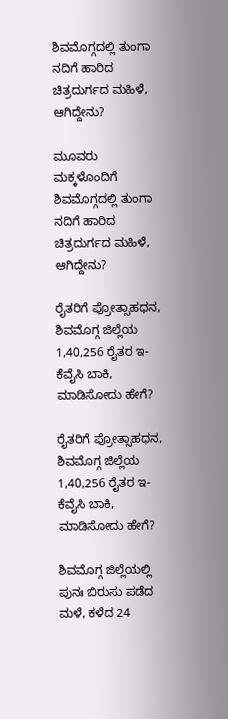ಶಿವಮೊಗ್ಗದಲ್ಲಿ ತುಂಗಾ ನದಿಗೆ ಹಾರಿದ ಚಿತ್ರದುರ್ಗದ ಮಹಿಳೆ, ಆಗಿದ್ದೇನು?

ಮೂವರು ಮಕ್ಕಳೊಂದಿಗೆ ಶಿವಮೊಗ್ಗದಲ್ಲಿ ತುಂಗಾ ನದಿಗೆ ಹಾರಿದ ಚಿತ್ರದುರ್ಗದ ಮಹಿಳೆ, ಆಗಿದ್ದೇನು?

ರೈತರಿಗೆ ಪ್ರೋತ್ಸಾಹಧನ, ಶಿವಮೊಗ್ಗ ಜಿಲ್ಲೆಯ 1,40,256 ರೈತರ ಇ-ಕೆವೈಸಿ ಬಾಕಿ, ಮಾಡಿಸೋದು ಹೇಗೆ?

ರೈತರಿಗೆ ಪ್ರೋತ್ಸಾಹಧನ, ಶಿವಮೊಗ್ಗ ಜಿಲ್ಲೆಯ 1,40,256 ರೈತರ ಇ-ಕೆವೈಸಿ ಬಾಕಿ, ಮಾಡಿಸೋದು ಹೇಗೆ?

ಶಿವಮೊಗ್ಗ ಜಿಲ್ಲೆಯಲ್ಲಿ ಪುನಃ ಬಿರುಸು ಪಡೆದ ಮಳೆ, ಕಳೆದ 24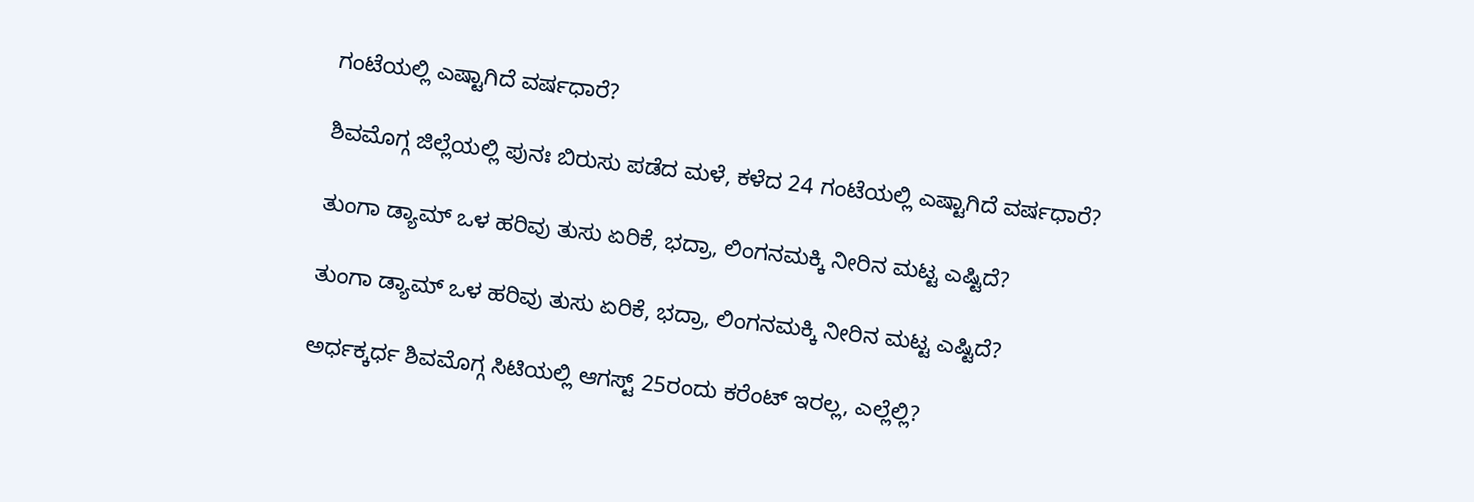ಗಂಟೆಯಲ್ಲಿ ಎಷ್ಟಾಗಿದೆ ವರ್ಷಧಾರೆ?

ಶಿವಮೊಗ್ಗ ಜಿಲ್ಲೆಯಲ್ಲಿ ಪುನಃ ಬಿರುಸು ಪಡೆದ ಮಳೆ, ಕಳೆದ 24 ಗಂಟೆಯಲ್ಲಿ ಎಷ್ಟಾಗಿದೆ ವರ್ಷಧಾರೆ?

ತುಂಗಾ ಡ್ಯಾಮ್‌ ಒಳ ಹರಿವು ತುಸು ಏರಿಕೆ, ಭದ್ರಾ, ಲಿಂಗನಮಕ್ಕಿ ನೀರಿನ ಮಟ್ಟ ಎಷ್ಟಿದೆ?

ತುಂಗಾ ಡ್ಯಾಮ್‌ ಒಳ ಹರಿವು ತುಸು ಏರಿಕೆ, ಭದ್ರಾ, ಲಿಂಗನಮಕ್ಕಿ ನೀರಿನ ಮಟ್ಟ ಎಷ್ಟಿದೆ?

ಅರ್ಧಕ್ಕರ್ಧ ಶಿವಮೊಗ್ಗ ಸಿಟಿಯಲ್ಲಿ ಆಗಸ್ಟ್‌ 25ರಂದು ಕರೆಂಟ್‌ ಇರಲ್ಲ, ಎಲ್ಲೆಲ್ಲಿ?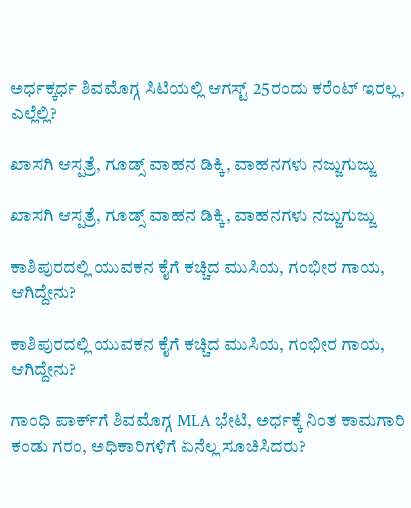ಅರ್ಧಕ್ಕರ್ಧ ಶಿವಮೊಗ್ಗ ಸಿಟಿಯಲ್ಲಿ ಆಗಸ್ಟ್‌ 25ರಂದು ಕರೆಂಟ್‌ ಇರಲ್ಲ, ಎಲ್ಲೆಲ್ಲಿ?

ಖಾಸಗಿ ಆಸ್ಪತ್ರೆ, ಗೂಡ್ಸ್‌ ವಾಹನ ಡಿಕ್ಕಿ, ವಾಹನಗಳು ನಜ್ಜುಗುಜ್ಜು

ಖಾಸಗಿ ಆಸ್ಪತ್ರೆ, ಗೂಡ್ಸ್‌ ವಾಹನ ಡಿಕ್ಕಿ, ವಾಹನಗಳು ನಜ್ಜುಗುಜ್ಜು

ಕಾಶಿಪುರದಲ್ಲಿ ಯುವಕನ ಕೈಗೆ ಕಚ್ಚಿದ ಮುಸಿಯ, ಗಂಭೀರ ಗಾಯ, ಆಗಿದ್ದೇನು?

ಕಾಶಿಪುರದಲ್ಲಿ ಯುವಕನ ಕೈಗೆ ಕಚ್ಚಿದ ಮುಸಿಯ, ಗಂಭೀರ ಗಾಯ, ಆಗಿದ್ದೇನು?

ಗಾಂಧಿ ಪಾರ್ಕ್‌ಗೆ ಶಿವಮೊಗ್ಗ MLA ಭೇಟಿ, ಅರ್ಧಕ್ಕೆ ನಿಂತ ಕಾಮಗಾರಿ ಕಂಡು ಗರಂ, ಅಧಿಕಾರಿಗಳಿಗೆ ಏನೆಲ್ಲ ಸೂಚಿಸಿದರು?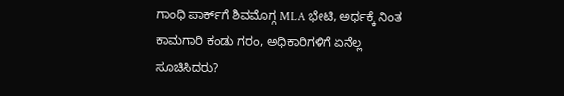ಗಾಂಧಿ ಪಾರ್ಕ್‌ಗೆ ಶಿವಮೊಗ್ಗ MLA ಭೇಟಿ, ಅರ್ಧಕ್ಕೆ ನಿಂತ ಕಾಮಗಾರಿ ಕಂಡು ಗರಂ, ಅಧಿಕಾರಿಗಳಿಗೆ ಏನೆಲ್ಲ ಸೂಚಿಸಿದರು?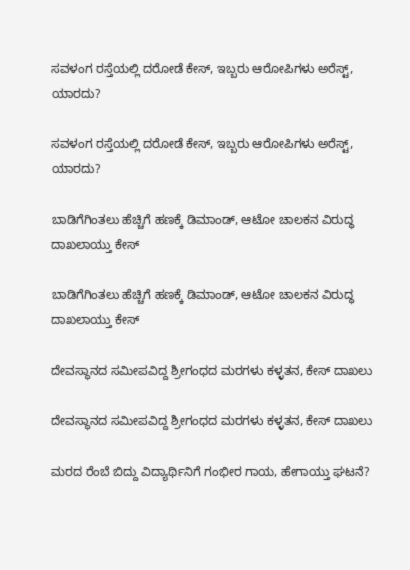ಸವಳಂಗ ರಸ್ತೆಯಲ್ಲಿ ದರೋಡೆ ಕೇಸ್‌, ಇಬ್ಬರು ಆರೋಪಿಗಳು ಅರೆಸ್ಟ್‌, ಯಾರದು?

ಸವಳಂಗ ರಸ್ತೆಯಲ್ಲಿ ದರೋಡೆ ಕೇಸ್‌, ಇಬ್ಬರು ಆರೋಪಿಗಳು ಅರೆಸ್ಟ್‌, ಯಾರದು?

ಬಾಡಿಗೆಗಿಂತಲು ಹೆಚ್ಚಿಗೆ ಹಣಕ್ಕೆ ಡಿಮಾಂಡ್‌, ಆಟೋ ಚಾಲಕನ ವಿರುದ್ಧ ದಾಖಲಾಯ್ತು ಕೇಸ್‌

ಬಾಡಿಗೆಗಿಂತಲು ಹೆಚ್ಚಿಗೆ ಹಣಕ್ಕೆ ಡಿಮಾಂಡ್‌, ಆಟೋ ಚಾಲಕನ ವಿರುದ್ಧ ದಾಖಲಾಯ್ತು ಕೇಸ್‌

ದೇವಸ್ಥಾನದ ಸಮೀಪವಿದ್ದ ಶ್ರೀಗಂಧದ ಮರಗಳು ಕಳ್ಳತನ, ಕೇಸ್‌ ದಾಖಲು

ದೇವಸ್ಥಾನದ ಸಮೀಪವಿದ್ದ ಶ್ರೀಗಂಧದ ಮರಗಳು ಕಳ್ಳತನ, ಕೇಸ್‌ ದಾಖಲು

ಮರದ ರೆಂಬೆ ಬಿದ್ದು ವಿದ್ಯಾರ್ಥಿನಿಗೆ ಗಂಭೀರ ಗಾಯ, ಹೇಗಾಯ್ತು ಘಟನೆ?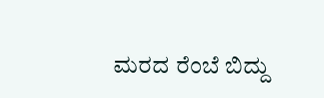ಮರದ ರೆಂಬೆ ಬಿದ್ದು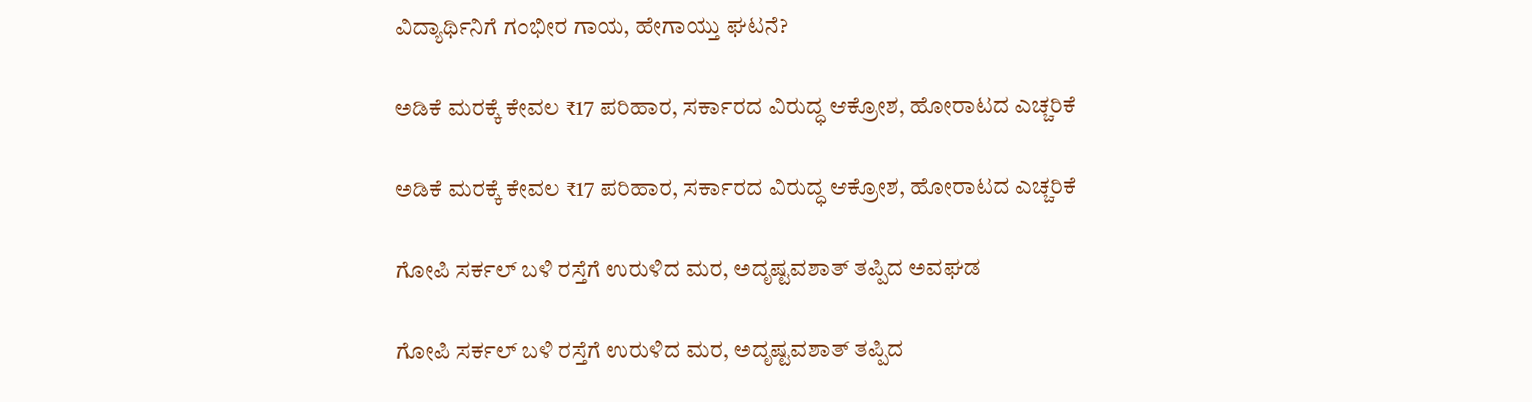ವಿದ್ಯಾರ್ಥಿನಿಗೆ ಗಂಭೀರ ಗಾಯ, ಹೇಗಾಯ್ತು ಘಟನೆ?

ಅಡಿಕೆ ಮರಕ್ಕೆ ಕೇವಲ ₹17 ಪರಿಹಾರ, ಸರ್ಕಾರದ ವಿರುದ್ಧ ಆಕ್ರೋಶ, ಹೋರಾಟದ ಎಚ್ಚರಿಕೆ

ಅಡಿಕೆ ಮರಕ್ಕೆ ಕೇವಲ ₹17 ಪರಿಹಾರ, ಸರ್ಕಾರದ ವಿರುದ್ಧ ಆಕ್ರೋಶ, ಹೋರಾಟದ ಎಚ್ಚರಿಕೆ

ಗೋಪಿ ಸರ್ಕಲ್‌ ಬಳಿ ರಸ್ತೆಗೆ ಉರುಳಿದ ಮರ, ಅದೃಷ್ಟವಶಾತ್‌ ತಪ್ಪಿದ ಅವಘಡ

ಗೋಪಿ ಸರ್ಕಲ್‌ ಬಳಿ ರಸ್ತೆಗೆ ಉರುಳಿದ ಮರ, ಅದೃಷ್ಟವಶಾತ್‌ ತಪ್ಪಿದ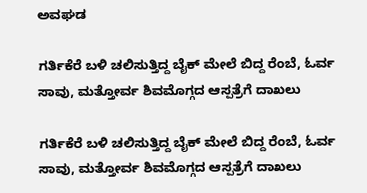ಅವಘಡ

ಗರ್ತಿಕೆರೆ ಬಳಿ ಚಲಿಸುತ್ತಿದ್ದ ಬೈಕ್‌ ಮೇಲೆ ಬಿದ್ದ ರೆಂಬೆ, ಓರ್ವ ಸಾವು, ಮತ್ತೋರ್ವ ಶಿವಮೊಗ್ಗದ ಆಸ್ಪತ್ರೆಗೆ ದಾಖಲು

ಗರ್ತಿಕೆರೆ ಬಳಿ ಚಲಿಸುತ್ತಿದ್ದ ಬೈಕ್‌ ಮೇಲೆ ಬಿದ್ದ ರೆಂಬೆ, ಓರ್ವ ಸಾವು, ಮತ್ತೋರ್ವ ಶಿವಮೊಗ್ಗದ ಆಸ್ಪತ್ರೆಗೆ ದಾಖಲು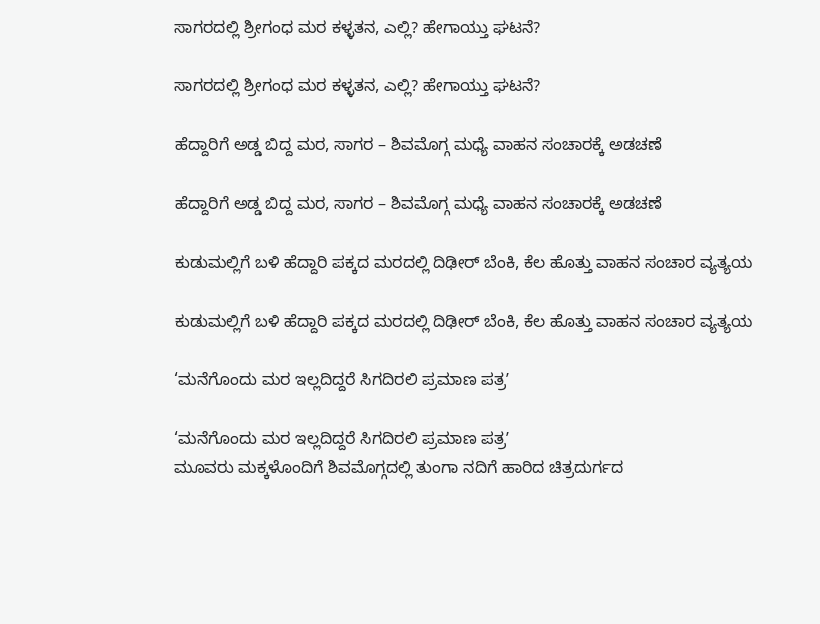ಸಾಗರದಲ್ಲಿ ‍‍ಶ್ರೀಗಂಧ ಮರ ಕಳ್ಳತನ, ಎಲ್ಲಿ? ಹೇಗಾಯ್ತು ಘಟನೆ?

ಸಾಗರದಲ್ಲಿ ‍‍ಶ್ರೀಗಂಧ ಮರ ಕಳ್ಳತನ, ಎಲ್ಲಿ? ಹೇಗಾಯ್ತು ಘಟನೆ?

ಹೆದ್ದಾರಿಗೆ ಅಡ್ಡ ಬಿದ್ದ ಮರ, ಸಾಗರ – ಶಿವಮೊಗ್ಗ ಮಧ್ಯೆ ವಾಹನ ಸಂಚಾರಕ್ಕೆ ಅಡಚಣೆ

ಹೆದ್ದಾರಿಗೆ ಅಡ್ಡ ಬಿದ್ದ ಮರ, ಸಾಗರ – ಶಿವಮೊಗ್ಗ ಮಧ್ಯೆ ವಾಹನ ಸಂಚಾರಕ್ಕೆ ಅಡಚಣೆ

ಕುಡುಮಲ್ಲಿಗೆ ಬಳಿ ಹೆದ್ದಾರಿ ಪಕ್ಕದ ಮರದಲ್ಲಿ ದಿಢೀರ್‌ ಬೆಂಕಿ, ಕೆಲ ಹೊತ್ತು ವಾಹನ ಸಂಚಾರ ವ್ಯತ್ಯಯ

ಕುಡುಮಲ್ಲಿಗೆ ಬಳಿ ಹೆದ್ದಾರಿ ಪಕ್ಕದ ಮರದಲ್ಲಿ ದಿಢೀರ್‌ ಬೆಂಕಿ, ಕೆಲ ಹೊತ್ತು ವಾಹನ ಸಂಚಾರ ವ್ಯತ್ಯಯ

‘ಮನೆಗೊಂದು ಮರ ಇಲ್ಲದಿದ್ದರೆ ಸಿಗದಿರಲಿ ಪ್ರಮಾಣ ಪತ್ರʼ

‘ಮನೆಗೊಂದು ಮರ ಇಲ್ಲದಿದ್ದರೆ ಸಿಗದಿರಲಿ ಪ್ರಮಾಣ ಪತ್ರʼ
ಮೂವರು ಮಕ್ಕಳೊಂದಿಗೆ ಶಿವಮೊಗ್ಗದಲ್ಲಿ ತುಂಗಾ ನದಿಗೆ ಹಾರಿದ ಚಿತ್ರದುರ್ಗದ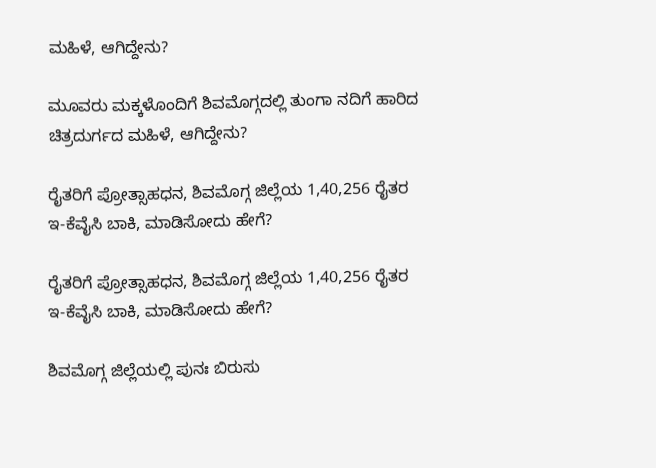ಮಹಿಳೆ, ಆಗಿದ್ದೇನು?

ಮೂವರು ಮಕ್ಕಳೊಂದಿಗೆ ಶಿವಮೊಗ್ಗದಲ್ಲಿ ತುಂಗಾ ನದಿಗೆ ಹಾರಿದ ಚಿತ್ರದುರ್ಗದ ಮಹಿಳೆ, ಆಗಿದ್ದೇನು?

ರೈತರಿಗೆ ಪ್ರೋತ್ಸಾಹಧನ, ಶಿವಮೊಗ್ಗ ಜಿಲ್ಲೆಯ 1,40,256 ರೈತರ ಇ-ಕೆವೈಸಿ ಬಾಕಿ, ಮಾಡಿಸೋದು ಹೇಗೆ?

ರೈತರಿಗೆ ಪ್ರೋತ್ಸಾಹಧನ, ಶಿವಮೊಗ್ಗ ಜಿಲ್ಲೆಯ 1,40,256 ರೈತರ ಇ-ಕೆವೈಸಿ ಬಾಕಿ, ಮಾಡಿಸೋದು ಹೇಗೆ?

ಶಿವಮೊಗ್ಗ ಜಿಲ್ಲೆಯಲ್ಲಿ ಪುನಃ ಬಿರುಸು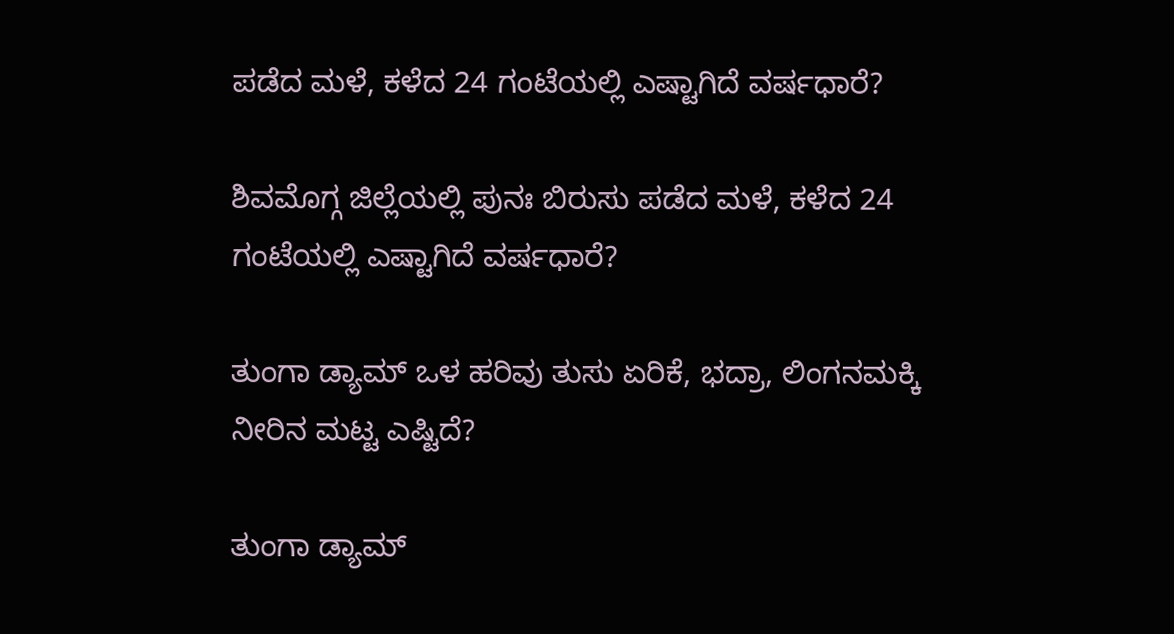ಪಡೆದ ಮಳೆ, ಕಳೆದ 24 ಗಂಟೆಯಲ್ಲಿ ಎಷ್ಟಾಗಿದೆ ವರ್ಷಧಾರೆ?

ಶಿವಮೊಗ್ಗ ಜಿಲ್ಲೆಯಲ್ಲಿ ಪುನಃ ಬಿರುಸು ಪಡೆದ ಮಳೆ, ಕಳೆದ 24 ಗಂಟೆಯಲ್ಲಿ ಎಷ್ಟಾಗಿದೆ ವರ್ಷಧಾರೆ?

ತುಂಗಾ ಡ್ಯಾಮ್‌ ಒಳ ಹರಿವು ತುಸು ಏರಿಕೆ, ಭದ್ರಾ, ಲಿಂಗನಮಕ್ಕಿ ನೀರಿನ ಮಟ್ಟ ಎಷ್ಟಿದೆ?

ತುಂಗಾ ಡ್ಯಾಮ್‌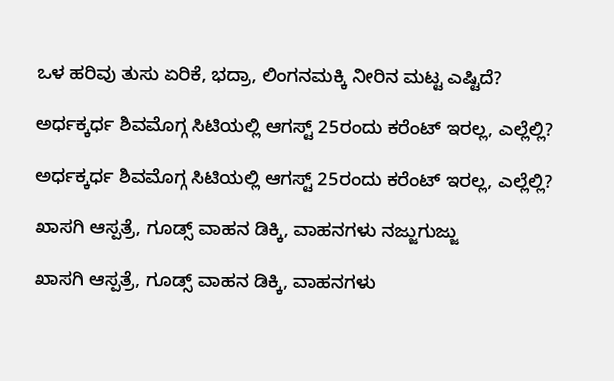ಒಳ ಹರಿವು ತುಸು ಏರಿಕೆ, ಭದ್ರಾ, ಲಿಂಗನಮಕ್ಕಿ ನೀರಿನ ಮಟ್ಟ ಎಷ್ಟಿದೆ?

ಅರ್ಧಕ್ಕರ್ಧ ಶಿವಮೊಗ್ಗ ಸಿಟಿಯಲ್ಲಿ ಆಗಸ್ಟ್‌ 25ರಂದು ಕರೆಂಟ್‌ ಇರಲ್ಲ, ಎಲ್ಲೆಲ್ಲಿ?

ಅರ್ಧಕ್ಕರ್ಧ ಶಿವಮೊಗ್ಗ ಸಿಟಿಯಲ್ಲಿ ಆಗಸ್ಟ್‌ 25ರಂದು ಕರೆಂಟ್‌ ಇರಲ್ಲ, ಎಲ್ಲೆಲ್ಲಿ?

ಖಾಸಗಿ ಆಸ್ಪತ್ರೆ, ಗೂಡ್ಸ್‌ ವಾಹನ ಡಿಕ್ಕಿ, ವಾಹನಗಳು ನಜ್ಜುಗುಜ್ಜು

ಖಾಸಗಿ ಆಸ್ಪತ್ರೆ, ಗೂಡ್ಸ್‌ ವಾಹನ ಡಿಕ್ಕಿ, ವಾಹನಗಳು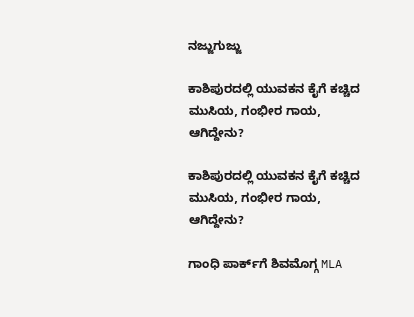ನಜ್ಜುಗುಜ್ಜು

ಕಾಶಿಪುರದಲ್ಲಿ ಯುವಕನ ಕೈಗೆ ಕಚ್ಚಿದ ಮುಸಿಯ, ಗಂಭೀರ ಗಾಯ, ಆಗಿದ್ದೇನು?

ಕಾಶಿಪುರದಲ್ಲಿ ಯುವಕನ ಕೈಗೆ ಕಚ್ಚಿದ ಮುಸಿಯ, ಗಂಭೀರ ಗಾಯ, ಆಗಿದ್ದೇನು?

ಗಾಂಧಿ ಪಾರ್ಕ್‌ಗೆ ಶಿವಮೊಗ್ಗ MLA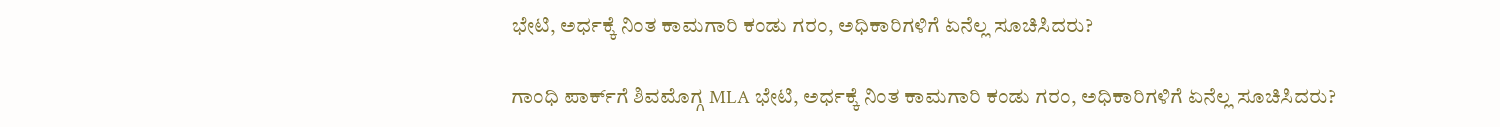ಭೇಟಿ, ಅರ್ಧಕ್ಕೆ ನಿಂತ ಕಾಮಗಾರಿ ಕಂಡು ಗರಂ, ಅಧಿಕಾರಿಗಳಿಗೆ ಏನೆಲ್ಲ ಸೂಚಿಸಿದರು?

ಗಾಂಧಿ ಪಾರ್ಕ್‌ಗೆ ಶಿವಮೊಗ್ಗ MLA ಭೇಟಿ, ಅರ್ಧಕ್ಕೆ ನಿಂತ ಕಾಮಗಾರಿ ಕಂಡು ಗರಂ, ಅಧಿಕಾರಿಗಳಿಗೆ ಏನೆಲ್ಲ ಸೂಚಿಸಿದರು?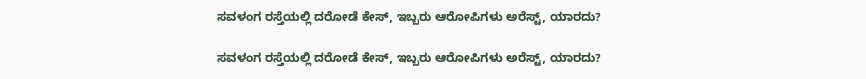ಸವಳಂಗ ರಸ್ತೆಯಲ್ಲಿ ದರೋಡೆ ಕೇಸ್‌, ಇಬ್ಬರು ಆರೋಪಿಗಳು ಅರೆಸ್ಟ್‌, ಯಾರದು?

ಸವಳಂಗ ರಸ್ತೆಯಲ್ಲಿ ದರೋಡೆ ಕೇಸ್‌, ಇಬ್ಬರು ಆರೋಪಿಗಳು ಅರೆಸ್ಟ್‌, ಯಾರದು?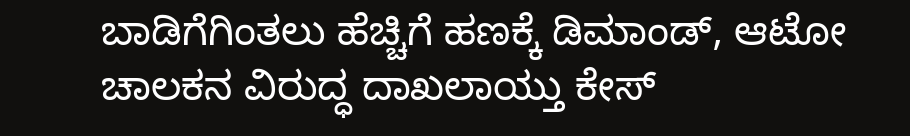ಬಾಡಿಗೆಗಿಂತಲು ಹೆಚ್ಚಿಗೆ ಹಣಕ್ಕೆ ಡಿಮಾಂಡ್‌, ಆಟೋ ಚಾಲಕನ ವಿರುದ್ಧ ದಾಖಲಾಯ್ತು ಕೇಸ್‌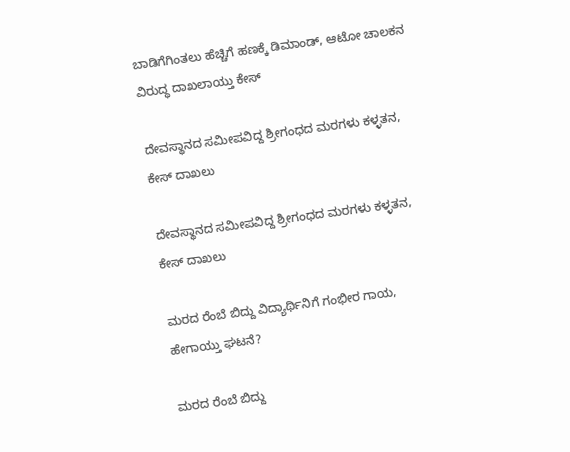ಬಾಡಿಗೆಗಿಂತಲು ಹೆಚ್ಚಿಗೆ ಹಣಕ್ಕೆ ಡಿಮಾಂಡ್‌, ಆಟೋ ಚಾಲಕನ ವಿರುದ್ಧ ದಾಖಲಾಯ್ತು ಕೇಸ್‌

ದೇವಸ್ಥಾನದ ಸಮೀಪವಿದ್ದ ಶ್ರೀಗಂಧದ ಮರಗಳು ಕಳ್ಳತನ, ಕೇಸ್‌ ದಾಖಲು

ದೇವಸ್ಥಾನದ ಸಮೀಪವಿದ್ದ ಶ್ರೀಗಂಧದ ಮರಗಳು ಕಳ್ಳತನ, ಕೇಸ್‌ ದಾಖಲು

ಮರದ ರೆಂಬೆ ಬಿದ್ದು ವಿದ್ಯಾರ್ಥಿನಿಗೆ ಗಂಭೀರ ಗಾಯ, ಹೇಗಾಯ್ತು ಘಟನೆ?

ಮರದ ರೆಂಬೆ ಬಿದ್ದು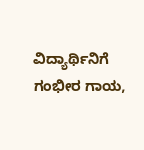ವಿದ್ಯಾರ್ಥಿನಿಗೆ ಗಂಭೀರ ಗಾಯ,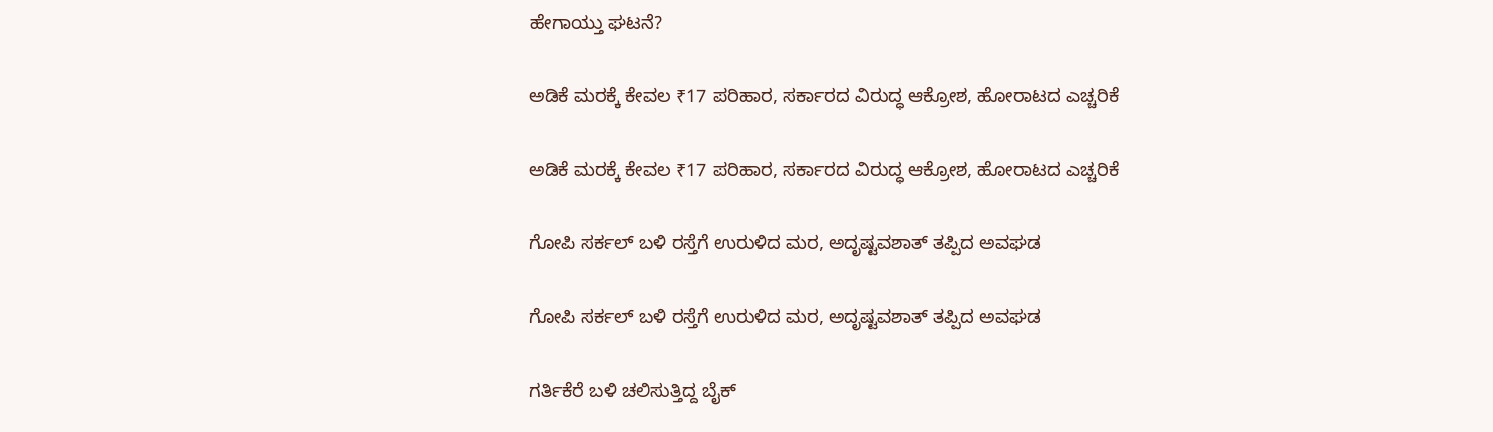ಹೇಗಾಯ್ತು ಘಟನೆ?

ಅಡಿಕೆ ಮರಕ್ಕೆ ಕೇವಲ ₹17 ಪರಿಹಾರ, ಸರ್ಕಾರದ ವಿರುದ್ಧ ಆಕ್ರೋಶ, ಹೋರಾಟದ ಎಚ್ಚರಿಕೆ

ಅಡಿಕೆ ಮರಕ್ಕೆ ಕೇವಲ ₹17 ಪರಿಹಾರ, ಸರ್ಕಾರದ ವಿರುದ್ಧ ಆಕ್ರೋಶ, ಹೋರಾಟದ ಎಚ್ಚರಿಕೆ

ಗೋಪಿ ಸರ್ಕಲ್‌ ಬಳಿ ರಸ್ತೆಗೆ ಉರುಳಿದ ಮರ, ಅದೃಷ್ಟವಶಾತ್‌ ತಪ್ಪಿದ ಅವಘಡ

ಗೋಪಿ ಸರ್ಕಲ್‌ ಬಳಿ ರಸ್ತೆಗೆ ಉರುಳಿದ ಮರ, ಅದೃಷ್ಟವಶಾತ್‌ ತಪ್ಪಿದ ಅವಘಡ

ಗರ್ತಿಕೆರೆ ಬಳಿ ಚಲಿಸುತ್ತಿದ್ದ ಬೈಕ್‌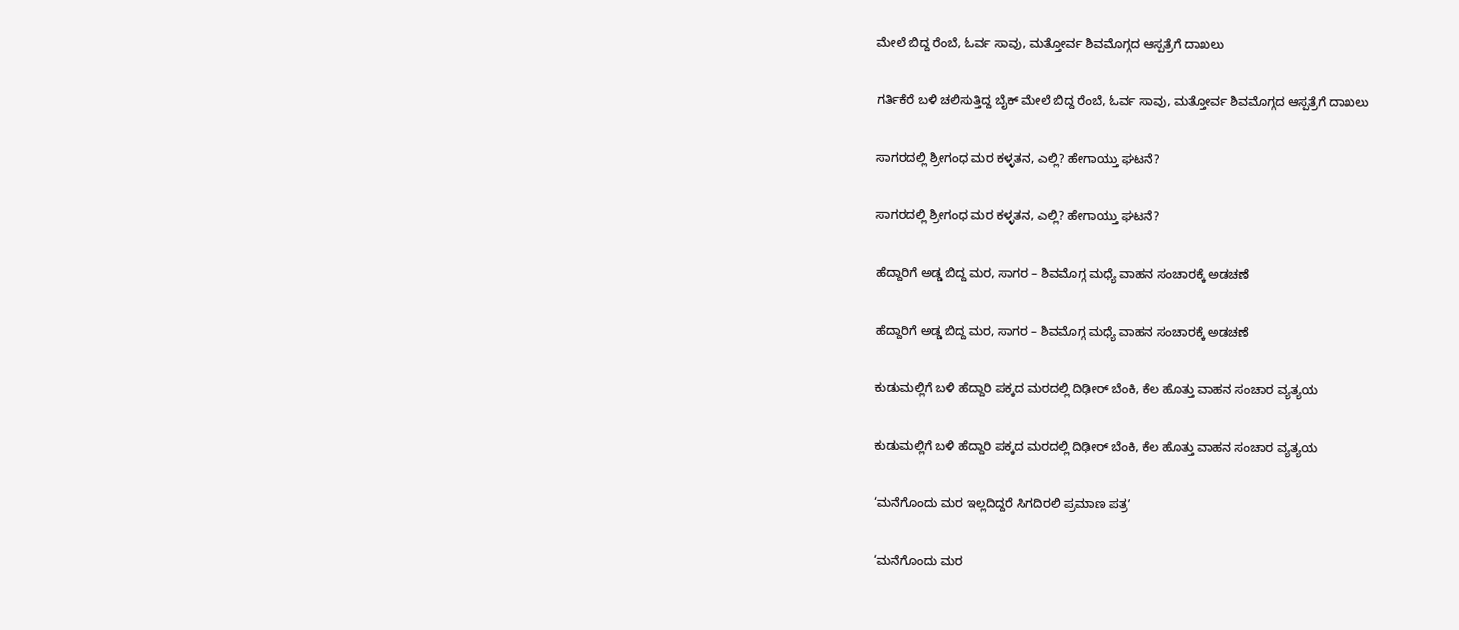ಮೇಲೆ ಬಿದ್ದ ರೆಂಬೆ, ಓರ್ವ ಸಾವು, ಮತ್ತೋರ್ವ ಶಿವಮೊಗ್ಗದ ಆಸ್ಪತ್ರೆಗೆ ದಾಖಲು

ಗರ್ತಿಕೆರೆ ಬಳಿ ಚಲಿಸುತ್ತಿದ್ದ ಬೈಕ್‌ ಮೇಲೆ ಬಿದ್ದ ರೆಂಬೆ, ಓರ್ವ ಸಾವು, ಮತ್ತೋರ್ವ ಶಿವಮೊಗ್ಗದ ಆಸ್ಪತ್ರೆಗೆ ದಾಖಲು

ಸಾಗರದಲ್ಲಿ ‍‍ಶ್ರೀಗಂಧ ಮರ ಕಳ್ಳತನ, ಎಲ್ಲಿ? ಹೇಗಾಯ್ತು ಘಟನೆ?

ಸಾಗರದಲ್ಲಿ ‍‍ಶ್ರೀಗಂಧ ಮರ ಕಳ್ಳತನ, ಎಲ್ಲಿ? ಹೇಗಾಯ್ತು ಘಟನೆ?

ಹೆದ್ದಾರಿಗೆ ಅಡ್ಡ ಬಿದ್ದ ಮರ, ಸಾಗರ – ಶಿವಮೊಗ್ಗ ಮಧ್ಯೆ ವಾಹನ ಸಂಚಾರಕ್ಕೆ ಅಡಚಣೆ

ಹೆದ್ದಾರಿಗೆ ಅಡ್ಡ ಬಿದ್ದ ಮರ, ಸಾಗರ – ಶಿವಮೊಗ್ಗ ಮಧ್ಯೆ ವಾಹನ ಸಂಚಾರಕ್ಕೆ ಅಡಚಣೆ

ಕುಡುಮಲ್ಲಿಗೆ ಬಳಿ ಹೆದ್ದಾರಿ ಪಕ್ಕದ ಮರದಲ್ಲಿ ದಿಢೀರ್‌ ಬೆಂಕಿ, ಕೆಲ ಹೊತ್ತು ವಾಹನ ಸಂಚಾರ ವ್ಯತ್ಯಯ

ಕುಡುಮಲ್ಲಿಗೆ ಬಳಿ ಹೆದ್ದಾರಿ ಪಕ್ಕದ ಮರದಲ್ಲಿ ದಿಢೀರ್‌ ಬೆಂಕಿ, ಕೆಲ ಹೊತ್ತು ವಾಹನ ಸಂಚಾರ ವ್ಯತ್ಯಯ

‘ಮನೆಗೊಂದು ಮರ ಇಲ್ಲದಿದ್ದರೆ ಸಿಗದಿರಲಿ ಪ್ರಮಾಣ ಪತ್ರʼ

‘ಮನೆಗೊಂದು ಮರ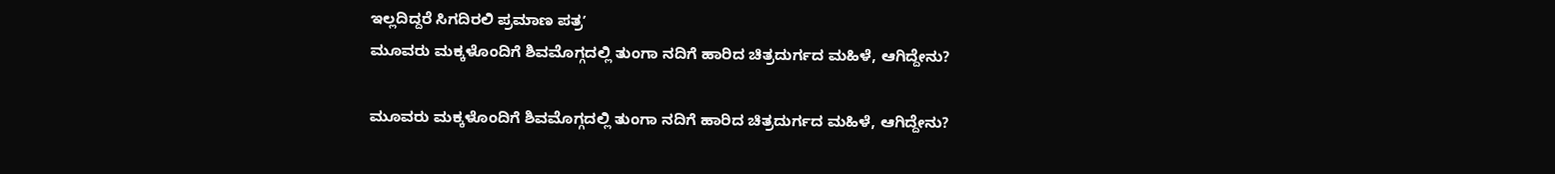ಇಲ್ಲದಿದ್ದರೆ ಸಿಗದಿರಲಿ ಪ್ರಮಾಣ ಪತ್ರʼ
ಮೂವರು ಮಕ್ಕಳೊಂದಿಗೆ ಶಿವಮೊಗ್ಗದಲ್ಲಿ ತುಂಗಾ ನದಿಗೆ ಹಾರಿದ ಚಿತ್ರದುರ್ಗದ ಮಹಿಳೆ, ಆಗಿದ್ದೇನು?

ಮೂವರು ಮಕ್ಕಳೊಂದಿಗೆ ಶಿವಮೊಗ್ಗದಲ್ಲಿ ತುಂಗಾ ನದಿಗೆ ಹಾರಿದ ಚಿತ್ರದುರ್ಗದ ಮಹಿಳೆ, ಆಗಿದ್ದೇನು?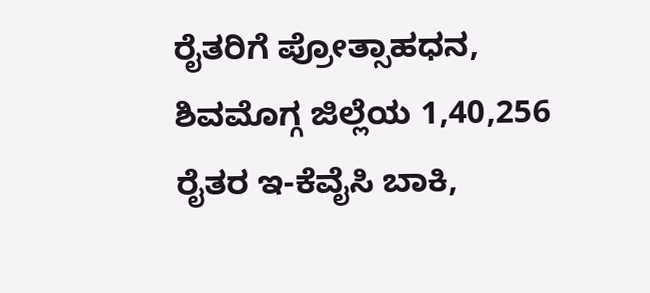ರೈತರಿಗೆ ಪ್ರೋತ್ಸಾಹಧನ, ಶಿವಮೊಗ್ಗ ಜಿಲ್ಲೆಯ 1,40,256 ರೈತರ ಇ-ಕೆವೈಸಿ ಬಾಕಿ,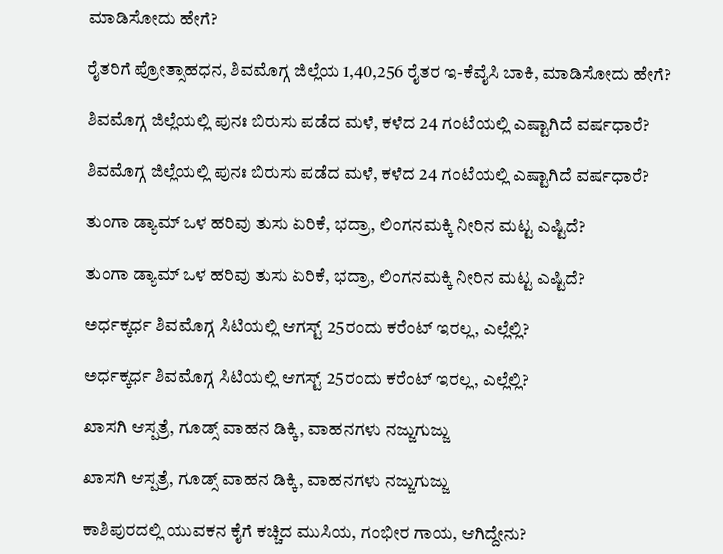ಮಾಡಿಸೋದು ಹೇಗೆ?

ರೈತರಿಗೆ ಪ್ರೋತ್ಸಾಹಧನ, ಶಿವಮೊಗ್ಗ ಜಿಲ್ಲೆಯ 1,40,256 ರೈತರ ಇ-ಕೆವೈಸಿ ಬಾಕಿ, ಮಾಡಿಸೋದು ಹೇಗೆ?

ಶಿವಮೊಗ್ಗ ಜಿಲ್ಲೆಯಲ್ಲಿ ಪುನಃ ಬಿರುಸು ಪಡೆದ ಮಳೆ, ಕಳೆದ 24 ಗಂಟೆಯಲ್ಲಿ ಎಷ್ಟಾಗಿದೆ ವರ್ಷಧಾರೆ?

ಶಿವಮೊಗ್ಗ ಜಿಲ್ಲೆಯಲ್ಲಿ ಪುನಃ ಬಿರುಸು ಪಡೆದ ಮಳೆ, ಕಳೆದ 24 ಗಂಟೆಯಲ್ಲಿ ಎಷ್ಟಾಗಿದೆ ವರ್ಷಧಾರೆ?

ತುಂಗಾ ಡ್ಯಾಮ್‌ ಒಳ ಹರಿವು ತುಸು ಏರಿಕೆ, ಭದ್ರಾ, ಲಿಂಗನಮಕ್ಕಿ ನೀರಿನ ಮಟ್ಟ ಎಷ್ಟಿದೆ?

ತುಂಗಾ ಡ್ಯಾಮ್‌ ಒಳ ಹರಿವು ತುಸು ಏರಿಕೆ, ಭದ್ರಾ, ಲಿಂಗನಮಕ್ಕಿ ನೀರಿನ ಮಟ್ಟ ಎಷ್ಟಿದೆ?

ಅರ್ಧಕ್ಕರ್ಧ ಶಿವಮೊಗ್ಗ ಸಿಟಿಯಲ್ಲಿ ಆಗಸ್ಟ್‌ 25ರಂದು ಕರೆಂಟ್‌ ಇರಲ್ಲ, ಎಲ್ಲೆಲ್ಲಿ?

ಅರ್ಧಕ್ಕರ್ಧ ಶಿವಮೊಗ್ಗ ಸಿಟಿಯಲ್ಲಿ ಆಗಸ್ಟ್‌ 25ರಂದು ಕರೆಂಟ್‌ ಇರಲ್ಲ, ಎಲ್ಲೆಲ್ಲಿ?

ಖಾಸಗಿ ಆಸ್ಪತ್ರೆ, ಗೂಡ್ಸ್‌ ವಾಹನ ಡಿಕ್ಕಿ, ವಾಹನಗಳು ನಜ್ಜುಗುಜ್ಜು

ಖಾಸಗಿ ಆಸ್ಪತ್ರೆ, ಗೂಡ್ಸ್‌ ವಾಹನ ಡಿಕ್ಕಿ, ವಾಹನಗಳು ನಜ್ಜುಗುಜ್ಜು

ಕಾಶಿಪುರದಲ್ಲಿ ಯುವಕನ ಕೈಗೆ ಕಚ್ಚಿದ ಮುಸಿಯ, ಗಂಭೀರ ಗಾಯ, ಆಗಿದ್ದೇನು?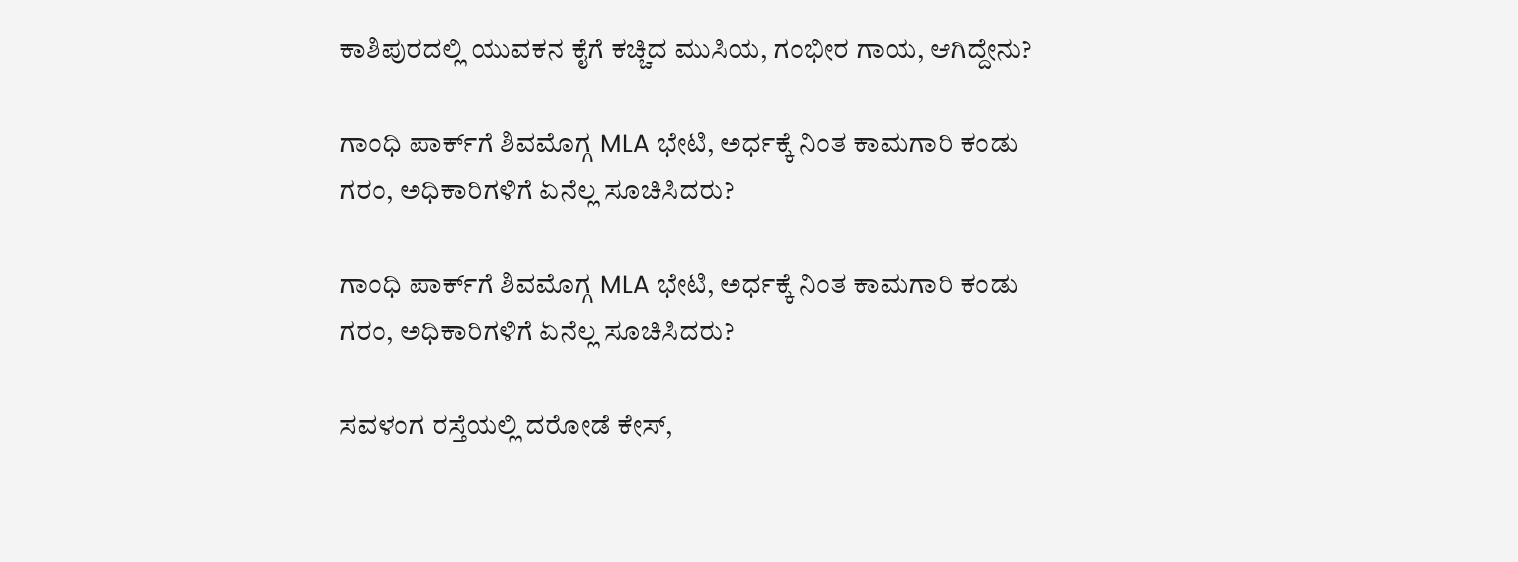ಕಾಶಿಪುರದಲ್ಲಿ ಯುವಕನ ಕೈಗೆ ಕಚ್ಚಿದ ಮುಸಿಯ, ಗಂಭೀರ ಗಾಯ, ಆಗಿದ್ದೇನು?

ಗಾಂಧಿ ಪಾರ್ಕ್‌ಗೆ ಶಿವಮೊಗ್ಗ MLA ಭೇಟಿ, ಅರ್ಧಕ್ಕೆ ನಿಂತ ಕಾಮಗಾರಿ ಕಂಡು ಗರಂ, ಅಧಿಕಾರಿಗಳಿಗೆ ಏನೆಲ್ಲ ಸೂಚಿಸಿದರು?

ಗಾಂಧಿ ಪಾರ್ಕ್‌ಗೆ ಶಿವಮೊಗ್ಗ MLA ಭೇಟಿ, ಅರ್ಧಕ್ಕೆ ನಿಂತ ಕಾಮಗಾರಿ ಕಂಡು ಗರಂ, ಅಧಿಕಾರಿಗಳಿಗೆ ಏನೆಲ್ಲ ಸೂಚಿಸಿದರು?

ಸವಳಂಗ ರಸ್ತೆಯಲ್ಲಿ ದರೋಡೆ ಕೇಸ್‌,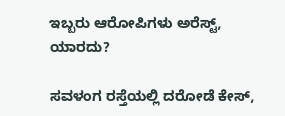ಇಬ್ಬರು ಆರೋಪಿಗಳು ಅರೆಸ್ಟ್‌, ಯಾರದು?

ಸವಳಂಗ ರಸ್ತೆಯಲ್ಲಿ ದರೋಡೆ ಕೇಸ್‌,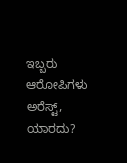ಇಬ್ಬರು ಆರೋಪಿಗಳು ಅರೆಸ್ಟ್‌, ಯಾರದು?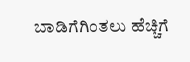ಬಾಡಿಗೆಗಿಂತಲು ಹೆಚ್ಚಿಗೆ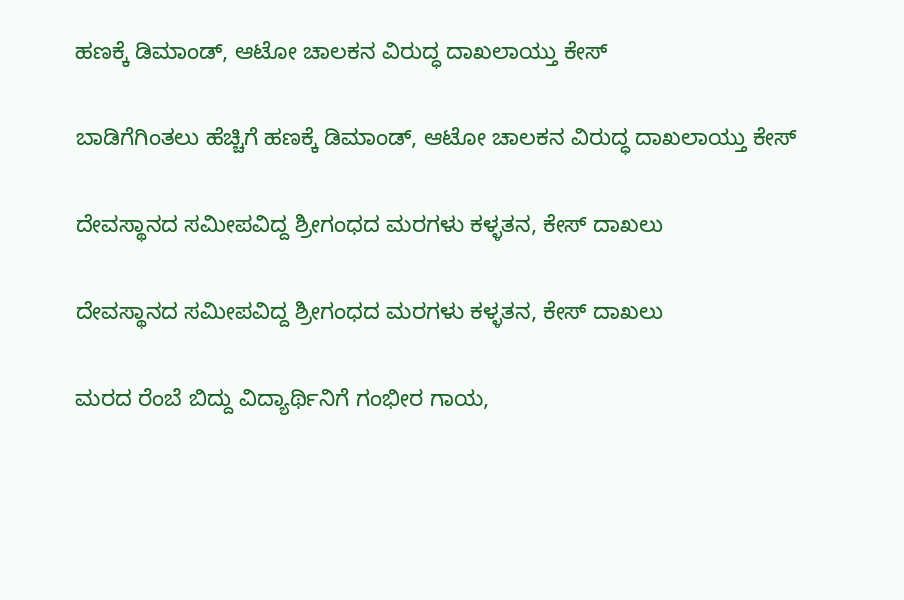ಹಣಕ್ಕೆ ಡಿಮಾಂಡ್‌, ಆಟೋ ಚಾಲಕನ ವಿರುದ್ಧ ದಾಖಲಾಯ್ತು ಕೇಸ್‌

ಬಾಡಿಗೆಗಿಂತಲು ಹೆಚ್ಚಿಗೆ ಹಣಕ್ಕೆ ಡಿಮಾಂಡ್‌, ಆಟೋ ಚಾಲಕನ ವಿರುದ್ಧ ದಾಖಲಾಯ್ತು ಕೇಸ್‌

ದೇವಸ್ಥಾನದ ಸಮೀಪವಿದ್ದ ಶ್ರೀಗಂಧದ ಮರಗಳು ಕಳ್ಳತನ, ಕೇಸ್‌ ದಾಖಲು

ದೇವಸ್ಥಾನದ ಸಮೀಪವಿದ್ದ ಶ್ರೀಗಂಧದ ಮರಗಳು ಕಳ್ಳತನ, ಕೇಸ್‌ ದಾಖಲು

ಮರದ ರೆಂಬೆ ಬಿದ್ದು ವಿದ್ಯಾರ್ಥಿನಿಗೆ ಗಂಭೀರ ಗಾಯ,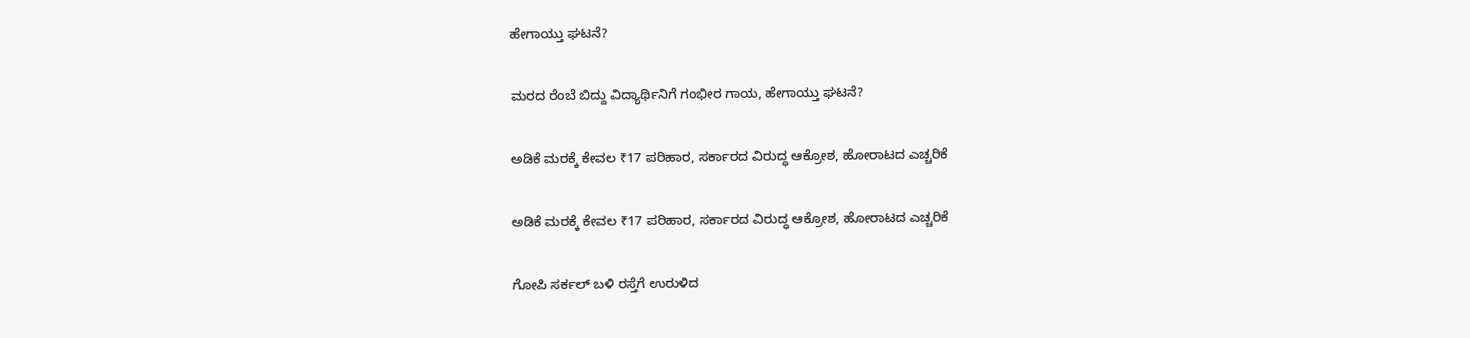ಹೇಗಾಯ್ತು ಘಟನೆ?

ಮರದ ರೆಂಬೆ ಬಿದ್ದು ವಿದ್ಯಾರ್ಥಿನಿಗೆ ಗಂಭೀರ ಗಾಯ, ಹೇಗಾಯ್ತು ಘಟನೆ?

ಅಡಿಕೆ ಮರಕ್ಕೆ ಕೇವಲ ₹17 ಪರಿಹಾರ, ಸರ್ಕಾರದ ವಿರುದ್ಧ ಆಕ್ರೋಶ, ಹೋರಾಟದ ಎಚ್ಚರಿಕೆ

ಅಡಿಕೆ ಮರಕ್ಕೆ ಕೇವಲ ₹17 ಪರಿಹಾರ, ಸರ್ಕಾರದ ವಿರುದ್ಧ ಆಕ್ರೋಶ, ಹೋರಾಟದ ಎಚ್ಚರಿಕೆ

ಗೋಪಿ ಸರ್ಕಲ್‌ ಬಳಿ ರಸ್ತೆಗೆ ಉರುಳಿದ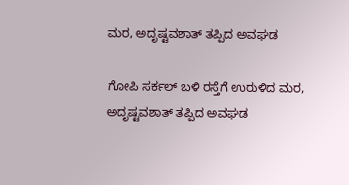ಮರ, ಅದೃಷ್ಟವಶಾತ್‌ ತಪ್ಪಿದ ಅವಘಡ

ಗೋಪಿ ಸರ್ಕಲ್‌ ಬಳಿ ರಸ್ತೆಗೆ ಉರುಳಿದ ಮರ, ಅದೃಷ್ಟವಶಾತ್‌ ತಪ್ಪಿದ ಅವಘಡ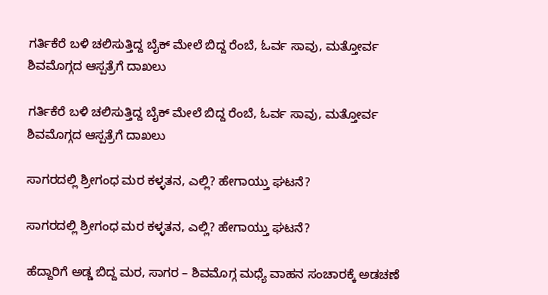ಗರ್ತಿಕೆರೆ ಬಳಿ ಚಲಿಸುತ್ತಿದ್ದ ಬೈಕ್‌ ಮೇಲೆ ಬಿದ್ದ ರೆಂಬೆ, ಓರ್ವ ಸಾವು, ಮತ್ತೋರ್ವ ಶಿವಮೊಗ್ಗದ ಆಸ್ಪತ್ರೆಗೆ ದಾಖಲು

ಗರ್ತಿಕೆರೆ ಬಳಿ ಚಲಿಸುತ್ತಿದ್ದ ಬೈಕ್‌ ಮೇಲೆ ಬಿದ್ದ ರೆಂಬೆ, ಓರ್ವ ಸಾವು, ಮತ್ತೋರ್ವ ಶಿವಮೊಗ್ಗದ ಆಸ್ಪತ್ರೆಗೆ ದಾಖಲು

ಸಾಗರದಲ್ಲಿ ‍‍ಶ್ರೀಗಂಧ ಮರ ಕಳ್ಳತನ, ಎಲ್ಲಿ? ಹೇಗಾಯ್ತು ಘಟನೆ?

ಸಾಗರದಲ್ಲಿ ‍‍ಶ್ರೀಗಂಧ ಮರ ಕಳ್ಳತನ, ಎಲ್ಲಿ? ಹೇಗಾಯ್ತು ಘಟನೆ?

ಹೆದ್ದಾರಿಗೆ ಅಡ್ಡ ಬಿದ್ದ ಮರ, ಸಾಗರ – ಶಿವಮೊಗ್ಗ ಮಧ್ಯೆ ವಾಹನ ಸಂಚಾರಕ್ಕೆ ಅಡಚಣೆ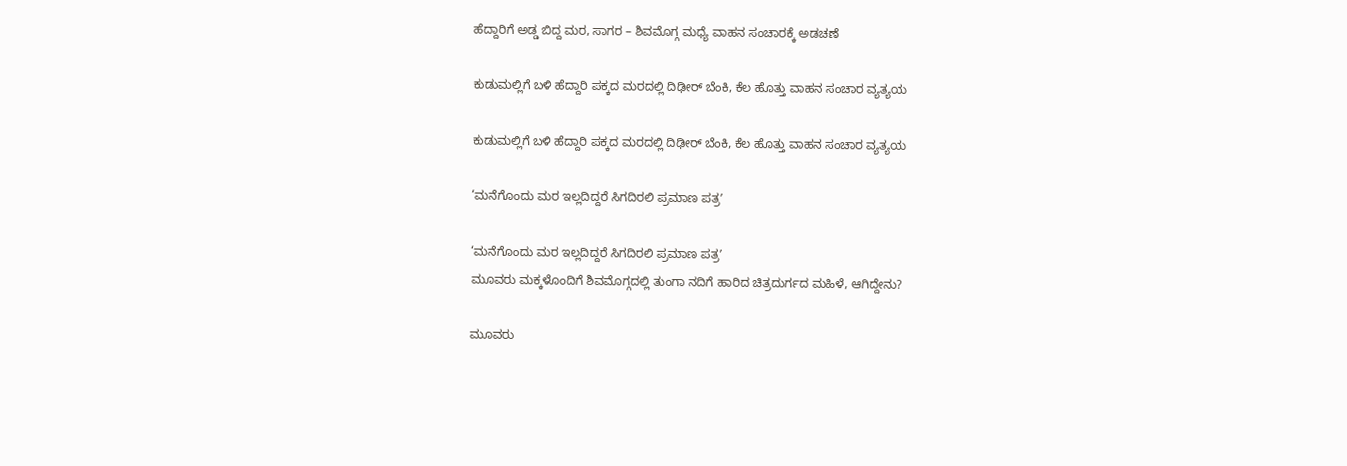ಹೆದ್ದಾರಿಗೆ ಅಡ್ಡ ಬಿದ್ದ ಮರ, ಸಾಗರ – ಶಿವಮೊಗ್ಗ ಮಧ್ಯೆ ವಾಹನ ಸಂಚಾರಕ್ಕೆ ಅಡಚಣೆ

ಕುಡುಮಲ್ಲಿಗೆ ಬಳಿ ಹೆದ್ದಾರಿ ಪಕ್ಕದ ಮರದಲ್ಲಿ ದಿಢೀರ್‌ ಬೆಂಕಿ, ಕೆಲ ಹೊತ್ತು ವಾಹನ ಸಂಚಾರ ವ್ಯತ್ಯಯ

ಕುಡುಮಲ್ಲಿಗೆ ಬಳಿ ಹೆದ್ದಾರಿ ಪಕ್ಕದ ಮರದಲ್ಲಿ ದಿಢೀರ್‌ ಬೆಂಕಿ, ಕೆಲ ಹೊತ್ತು ವಾಹನ ಸಂಚಾರ ವ್ಯತ್ಯಯ

‘ಮನೆಗೊಂದು ಮರ ಇಲ್ಲದಿದ್ದರೆ ಸಿಗದಿರಲಿ ಪ್ರಮಾಣ ಪತ್ರʼ

‘ಮನೆಗೊಂದು ಮರ ಇಲ್ಲದಿದ್ದರೆ ಸಿಗದಿರಲಿ ಪ್ರಮಾಣ ಪತ್ರʼ
ಮೂವರು ಮಕ್ಕಳೊಂದಿಗೆ ಶಿವಮೊಗ್ಗದಲ್ಲಿ ತುಂಗಾ ನದಿಗೆ ಹಾರಿದ ಚಿತ್ರದುರ್ಗದ ಮಹಿಳೆ, ಆಗಿದ್ದೇನು?

ಮೂವರು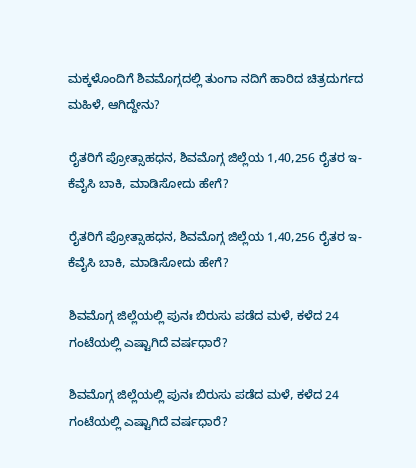ಮಕ್ಕಳೊಂದಿಗೆ ಶಿವಮೊಗ್ಗದಲ್ಲಿ ತುಂಗಾ ನದಿಗೆ ಹಾರಿದ ಚಿತ್ರದುರ್ಗದ ಮಹಿಳೆ, ಆಗಿದ್ದೇನು?

ರೈತರಿಗೆ ಪ್ರೋತ್ಸಾಹಧನ, ಶಿವಮೊಗ್ಗ ಜಿಲ್ಲೆಯ 1,40,256 ರೈತರ ಇ-ಕೆವೈಸಿ ಬಾಕಿ, ಮಾಡಿಸೋದು ಹೇಗೆ?

ರೈತರಿಗೆ ಪ್ರೋತ್ಸಾಹಧನ, ಶಿವಮೊಗ್ಗ ಜಿಲ್ಲೆಯ 1,40,256 ರೈತರ ಇ-ಕೆವೈಸಿ ಬಾಕಿ, ಮಾಡಿಸೋದು ಹೇಗೆ?

ಶಿವಮೊಗ್ಗ ಜಿಲ್ಲೆಯಲ್ಲಿ ಪುನಃ ಬಿರುಸು ಪಡೆದ ಮಳೆ, ಕಳೆದ 24 ಗಂಟೆಯಲ್ಲಿ ಎಷ್ಟಾಗಿದೆ ವರ್ಷಧಾರೆ?

ಶಿವಮೊಗ್ಗ ಜಿಲ್ಲೆಯಲ್ಲಿ ಪುನಃ ಬಿರುಸು ಪಡೆದ ಮಳೆ, ಕಳೆದ 24 ಗಂಟೆಯಲ್ಲಿ ಎಷ್ಟಾಗಿದೆ ವರ್ಷಧಾರೆ?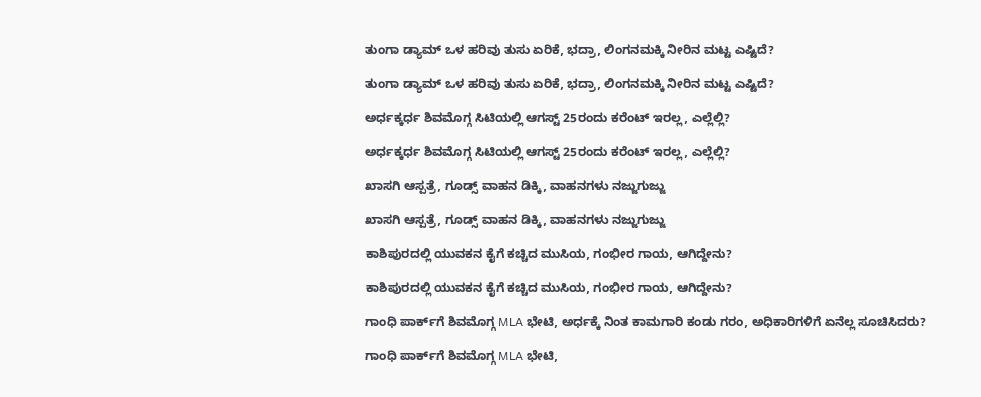ತುಂಗಾ ಡ್ಯಾಮ್‌ ಒಳ ಹರಿವು ತುಸು ಏರಿಕೆ, ಭದ್ರಾ, ಲಿಂಗನಮಕ್ಕಿ ನೀರಿನ ಮಟ್ಟ ಎಷ್ಟಿದೆ?

ತುಂಗಾ ಡ್ಯಾಮ್‌ ಒಳ ಹರಿವು ತುಸು ಏರಿಕೆ, ಭದ್ರಾ, ಲಿಂಗನಮಕ್ಕಿ ನೀರಿನ ಮಟ್ಟ ಎಷ್ಟಿದೆ?

ಅರ್ಧಕ್ಕರ್ಧ ಶಿವಮೊಗ್ಗ ಸಿಟಿಯಲ್ಲಿ ಆಗಸ್ಟ್‌ 25ರಂದು ಕರೆಂಟ್‌ ಇರಲ್ಲ, ಎಲ್ಲೆಲ್ಲಿ?

ಅರ್ಧಕ್ಕರ್ಧ ಶಿವಮೊಗ್ಗ ಸಿಟಿಯಲ್ಲಿ ಆಗಸ್ಟ್‌ 25ರಂದು ಕರೆಂಟ್‌ ಇರಲ್ಲ, ಎಲ್ಲೆಲ್ಲಿ?

ಖಾಸಗಿ ಆಸ್ಪತ್ರೆ, ಗೂಡ್ಸ್‌ ವಾಹನ ಡಿಕ್ಕಿ, ವಾಹನಗಳು ನಜ್ಜುಗುಜ್ಜು

ಖಾಸಗಿ ಆಸ್ಪತ್ರೆ, ಗೂಡ್ಸ್‌ ವಾಹನ ಡಿಕ್ಕಿ, ವಾಹನಗಳು ನಜ್ಜುಗುಜ್ಜು

ಕಾಶಿಪುರದಲ್ಲಿ ಯುವಕನ ಕೈಗೆ ಕಚ್ಚಿದ ಮುಸಿಯ, ಗಂಭೀರ ಗಾಯ, ಆಗಿದ್ದೇನು?

ಕಾಶಿಪುರದಲ್ಲಿ ಯುವಕನ ಕೈಗೆ ಕಚ್ಚಿದ ಮುಸಿಯ, ಗಂಭೀರ ಗಾಯ, ಆಗಿದ್ದೇನು?

ಗಾಂಧಿ ಪಾರ್ಕ್‌ಗೆ ಶಿವಮೊಗ್ಗ MLA ಭೇಟಿ, ಅರ್ಧಕ್ಕೆ ನಿಂತ ಕಾಮಗಾರಿ ಕಂಡು ಗರಂ, ಅಧಿಕಾರಿಗಳಿಗೆ ಏನೆಲ್ಲ ಸೂಚಿಸಿದರು?

ಗಾಂಧಿ ಪಾರ್ಕ್‌ಗೆ ಶಿವಮೊಗ್ಗ MLA ಭೇಟಿ,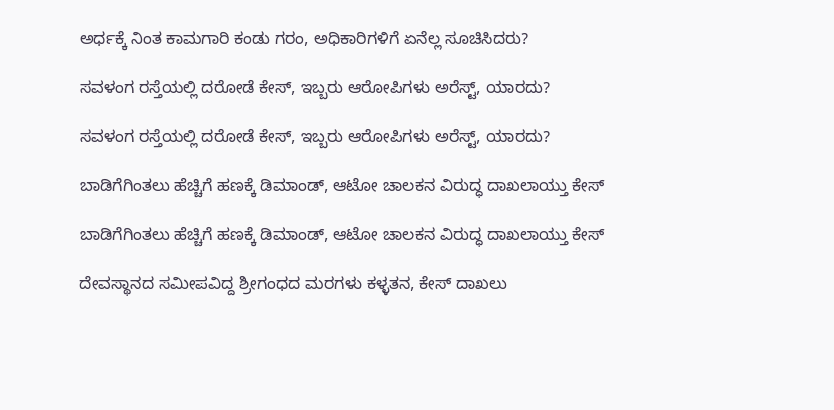ಅರ್ಧಕ್ಕೆ ನಿಂತ ಕಾಮಗಾರಿ ಕಂಡು ಗರಂ, ಅಧಿಕಾರಿಗಳಿಗೆ ಏನೆಲ್ಲ ಸೂಚಿಸಿದರು?

ಸವಳಂಗ ರಸ್ತೆಯಲ್ಲಿ ದರೋಡೆ ಕೇಸ್‌, ಇಬ್ಬರು ಆರೋಪಿಗಳು ಅರೆಸ್ಟ್‌, ಯಾರದು?

ಸವಳಂಗ ರಸ್ತೆಯಲ್ಲಿ ದರೋಡೆ ಕೇಸ್‌, ಇಬ್ಬರು ಆರೋಪಿಗಳು ಅರೆಸ್ಟ್‌, ಯಾರದು?

ಬಾಡಿಗೆಗಿಂತಲು ಹೆಚ್ಚಿಗೆ ಹಣಕ್ಕೆ ಡಿಮಾಂಡ್‌, ಆಟೋ ಚಾಲಕನ ವಿರುದ್ಧ ದಾಖಲಾಯ್ತು ಕೇಸ್‌

ಬಾಡಿಗೆಗಿಂತಲು ಹೆಚ್ಚಿಗೆ ಹಣಕ್ಕೆ ಡಿಮಾಂಡ್‌, ಆಟೋ ಚಾಲಕನ ವಿರುದ್ಧ ದಾಖಲಾಯ್ತು ಕೇಸ್‌

ದೇವಸ್ಥಾನದ ಸಮೀಪವಿದ್ದ ಶ್ರೀಗಂಧದ ಮರಗಳು ಕಳ್ಳತನ, ಕೇಸ್‌ ದಾಖಲು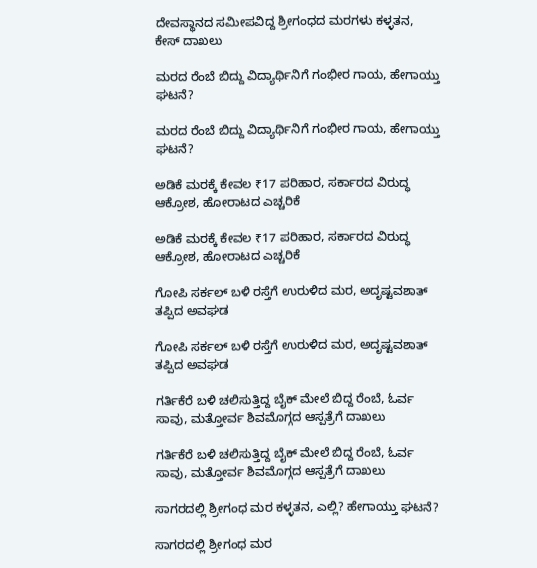ದೇವಸ್ಥಾನದ ಸಮೀಪವಿದ್ದ ಶ್ರೀಗಂಧದ ಮರಗಳು ಕಳ್ಳತನ, ಕೇಸ್‌ ದಾಖಲು

ಮರದ ರೆಂಬೆ ಬಿದ್ದು ವಿದ್ಯಾರ್ಥಿನಿಗೆ ಗಂಭೀರ ಗಾಯ, ಹೇಗಾಯ್ತು ಘಟನೆ?

ಮರದ ರೆಂಬೆ ಬಿದ್ದು ವಿದ್ಯಾರ್ಥಿನಿಗೆ ಗಂಭೀರ ಗಾಯ, ಹೇಗಾಯ್ತು ಘಟನೆ?

ಅಡಿಕೆ ಮರಕ್ಕೆ ಕೇವಲ ₹17 ಪರಿಹಾರ, ಸರ್ಕಾರದ ವಿರುದ್ಧ ಆಕ್ರೋಶ, ಹೋರಾಟದ ಎಚ್ಚರಿಕೆ

ಅಡಿಕೆ ಮರಕ್ಕೆ ಕೇವಲ ₹17 ಪರಿಹಾರ, ಸರ್ಕಾರದ ವಿರುದ್ಧ ಆಕ್ರೋಶ, ಹೋರಾಟದ ಎಚ್ಚರಿಕೆ

ಗೋಪಿ ಸರ್ಕಲ್‌ ಬಳಿ ರಸ್ತೆಗೆ ಉರುಳಿದ ಮರ, ಅದೃಷ್ಟವಶಾತ್‌ ತಪ್ಪಿದ ಅವಘಡ

ಗೋಪಿ ಸರ್ಕಲ್‌ ಬಳಿ ರಸ್ತೆಗೆ ಉರುಳಿದ ಮರ, ಅದೃಷ್ಟವಶಾತ್‌ ತಪ್ಪಿದ ಅವಘಡ

ಗರ್ತಿಕೆರೆ ಬಳಿ ಚಲಿಸುತ್ತಿದ್ದ ಬೈಕ್‌ ಮೇಲೆ ಬಿದ್ದ ರೆಂಬೆ, ಓರ್ವ ಸಾವು, ಮತ್ತೋರ್ವ ಶಿವಮೊಗ್ಗದ ಆಸ್ಪತ್ರೆಗೆ ದಾಖಲು

ಗರ್ತಿಕೆರೆ ಬಳಿ ಚಲಿಸುತ್ತಿದ್ದ ಬೈಕ್‌ ಮೇಲೆ ಬಿದ್ದ ರೆಂಬೆ, ಓರ್ವ ಸಾವು, ಮತ್ತೋರ್ವ ಶಿವಮೊಗ್ಗದ ಆಸ್ಪತ್ರೆಗೆ ದಾಖಲು

ಸಾಗರದಲ್ಲಿ ‍‍ಶ್ರೀಗಂಧ ಮರ ಕಳ್ಳತನ, ಎಲ್ಲಿ? ಹೇಗಾಯ್ತು ಘಟನೆ?

ಸಾಗರದಲ್ಲಿ ‍‍ಶ್ರೀಗಂಧ ಮರ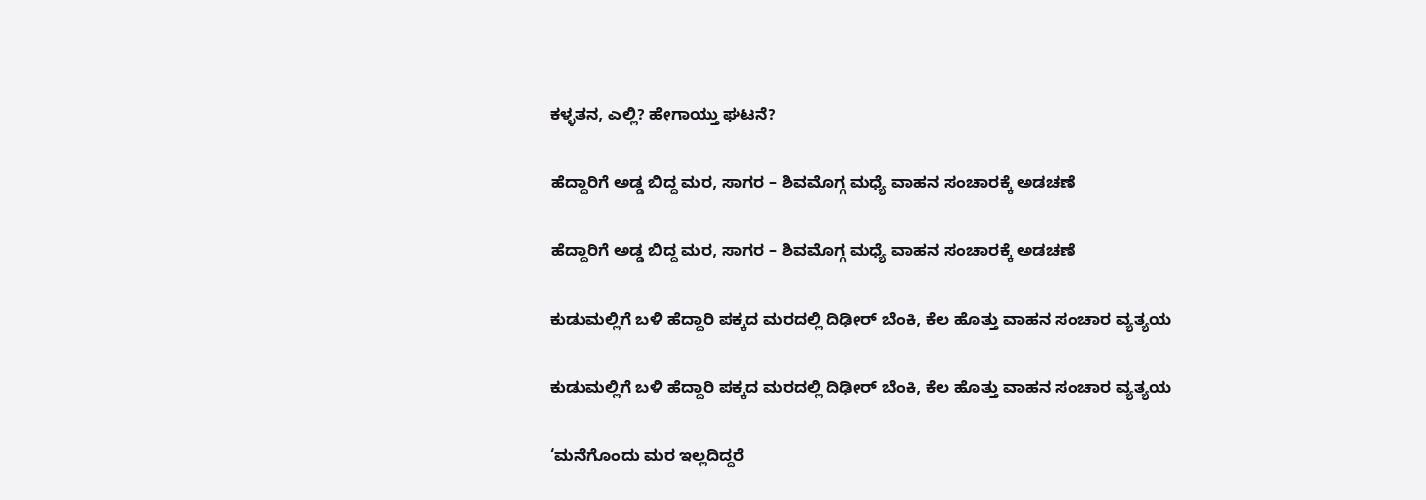ಕಳ್ಳತನ, ಎಲ್ಲಿ? ಹೇಗಾಯ್ತು ಘಟನೆ?

ಹೆದ್ದಾರಿಗೆ ಅಡ್ಡ ಬಿದ್ದ ಮರ, ಸಾಗರ – ಶಿವಮೊಗ್ಗ ಮಧ್ಯೆ ವಾಹನ ಸಂಚಾರಕ್ಕೆ ಅಡಚಣೆ

ಹೆದ್ದಾರಿಗೆ ಅಡ್ಡ ಬಿದ್ದ ಮರ, ಸಾಗರ – ಶಿವಮೊಗ್ಗ ಮಧ್ಯೆ ವಾಹನ ಸಂಚಾರಕ್ಕೆ ಅಡಚಣೆ

ಕುಡುಮಲ್ಲಿಗೆ ಬಳಿ ಹೆದ್ದಾರಿ ಪಕ್ಕದ ಮರದಲ್ಲಿ ದಿಢೀರ್‌ ಬೆಂಕಿ, ಕೆಲ ಹೊತ್ತು ವಾಹನ ಸಂಚಾರ ವ್ಯತ್ಯಯ

ಕುಡುಮಲ್ಲಿಗೆ ಬಳಿ ಹೆದ್ದಾರಿ ಪಕ್ಕದ ಮರದಲ್ಲಿ ದಿಢೀರ್‌ ಬೆಂಕಿ, ಕೆಲ ಹೊತ್ತು ವಾಹನ ಸಂಚಾರ ವ್ಯತ್ಯಯ

‘ಮನೆಗೊಂದು ಮರ ಇಲ್ಲದಿದ್ದರೆ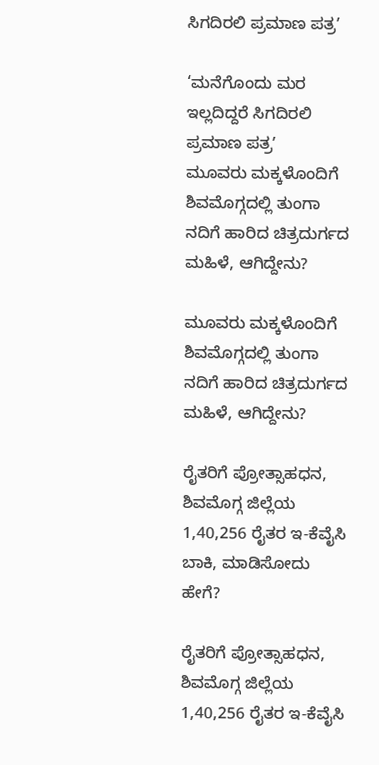ಸಿಗದಿರಲಿ ಪ್ರಮಾಣ ಪತ್ರʼ

‘ಮನೆಗೊಂದು ಮರ ಇಲ್ಲದಿದ್ದರೆ ಸಿಗದಿರಲಿ ಪ್ರಮಾಣ ಪತ್ರʼ
ಮೂವರು ಮಕ್ಕಳೊಂದಿಗೆ ಶಿವಮೊಗ್ಗದಲ್ಲಿ ತುಂಗಾ ನದಿಗೆ ಹಾರಿದ ಚಿತ್ರದುರ್ಗದ ಮಹಿಳೆ, ಆಗಿದ್ದೇನು?

ಮೂವರು ಮಕ್ಕಳೊಂದಿಗೆ ಶಿವಮೊಗ್ಗದಲ್ಲಿ ತುಂಗಾ ನದಿಗೆ ಹಾರಿದ ಚಿತ್ರದುರ್ಗದ ಮಹಿಳೆ, ಆಗಿದ್ದೇನು?

ರೈತರಿಗೆ ಪ್ರೋತ್ಸಾಹಧನ, ಶಿವಮೊಗ್ಗ ಜಿಲ್ಲೆಯ 1,40,256 ರೈತರ ಇ-ಕೆವೈಸಿ ಬಾಕಿ, ಮಾಡಿಸೋದು ಹೇಗೆ?

ರೈತರಿಗೆ ಪ್ರೋತ್ಸಾಹಧನ, ಶಿವಮೊಗ್ಗ ಜಿಲ್ಲೆಯ 1,40,256 ರೈತರ ಇ-ಕೆವೈಸಿ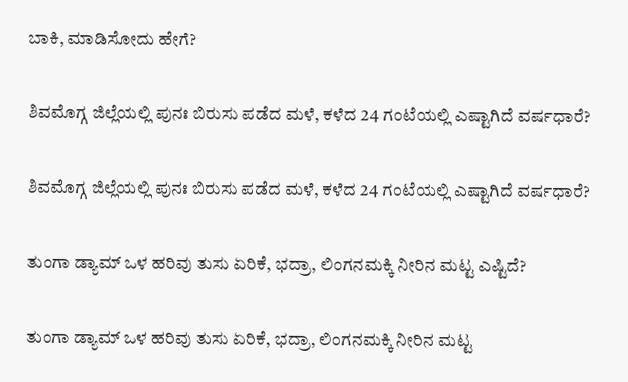ಬಾಕಿ, ಮಾಡಿಸೋದು ಹೇಗೆ?

ಶಿವಮೊಗ್ಗ ಜಿಲ್ಲೆಯಲ್ಲಿ ಪುನಃ ಬಿರುಸು ಪಡೆದ ಮಳೆ, ಕಳೆದ 24 ಗಂಟೆಯಲ್ಲಿ ಎಷ್ಟಾಗಿದೆ ವರ್ಷಧಾರೆ?

ಶಿವಮೊಗ್ಗ ಜಿಲ್ಲೆಯಲ್ಲಿ ಪುನಃ ಬಿರುಸು ಪಡೆದ ಮಳೆ, ಕಳೆದ 24 ಗಂಟೆಯಲ್ಲಿ ಎಷ್ಟಾಗಿದೆ ವರ್ಷಧಾರೆ?

ತುಂಗಾ ಡ್ಯಾಮ್‌ ಒಳ ಹರಿವು ತುಸು ಏರಿಕೆ, ಭದ್ರಾ, ಲಿಂಗನಮಕ್ಕಿ ನೀರಿನ ಮಟ್ಟ ಎಷ್ಟಿದೆ?

ತುಂಗಾ ಡ್ಯಾಮ್‌ ಒಳ ಹರಿವು ತುಸು ಏರಿಕೆ, ಭದ್ರಾ, ಲಿಂಗನಮಕ್ಕಿ ನೀರಿನ ಮಟ್ಟ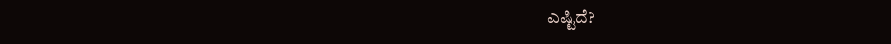ಎಷ್ಟಿದೆ?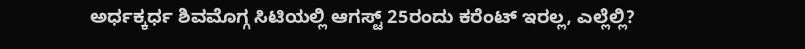ಅರ್ಧಕ್ಕರ್ಧ ಶಿವಮೊಗ್ಗ ಸಿಟಿಯಲ್ಲಿ ಆಗಸ್ಟ್‌ 25ರಂದು ಕರೆಂಟ್‌ ಇರಲ್ಲ, ಎಲ್ಲೆಲ್ಲಿ?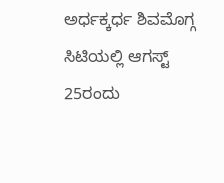ಅರ್ಧಕ್ಕರ್ಧ ಶಿವಮೊಗ್ಗ ಸಿಟಿಯಲ್ಲಿ ಆಗಸ್ಟ್‌ 25ರಂದು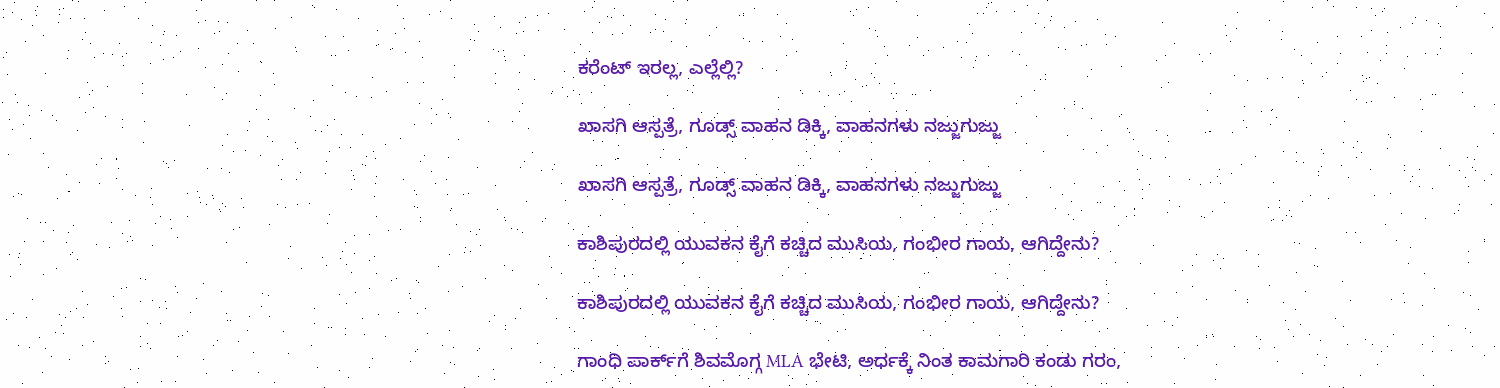ಕರೆಂಟ್‌ ಇರಲ್ಲ, ಎಲ್ಲೆಲ್ಲಿ?

ಖಾಸಗಿ ಆಸ್ಪತ್ರೆ, ಗೂಡ್ಸ್‌ ವಾಹನ ಡಿಕ್ಕಿ, ವಾಹನಗಳು ನಜ್ಜುಗುಜ್ಜು

ಖಾಸಗಿ ಆಸ್ಪತ್ರೆ, ಗೂಡ್ಸ್‌ ವಾಹನ ಡಿಕ್ಕಿ, ವಾಹನಗಳು ನಜ್ಜುಗುಜ್ಜು

ಕಾಶಿಪುರದಲ್ಲಿ ಯುವಕನ ಕೈಗೆ ಕಚ್ಚಿದ ಮುಸಿಯ, ಗಂಭೀರ ಗಾಯ, ಆಗಿದ್ದೇನು?

ಕಾಶಿಪುರದಲ್ಲಿ ಯುವಕನ ಕೈಗೆ ಕಚ್ಚಿದ ಮುಸಿಯ, ಗಂಭೀರ ಗಾಯ, ಆಗಿದ್ದೇನು?

ಗಾಂಧಿ ಪಾರ್ಕ್‌ಗೆ ಶಿವಮೊಗ್ಗ MLA ಭೇಟಿ, ಅರ್ಧಕ್ಕೆ ನಿಂತ ಕಾಮಗಾರಿ ಕಂಡು ಗರಂ,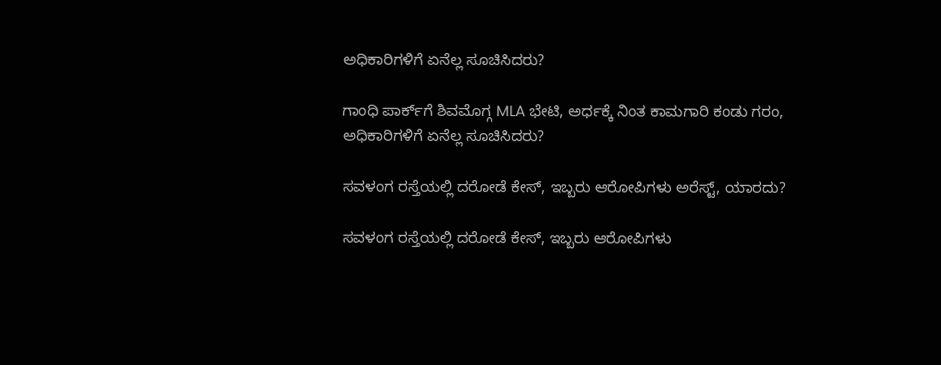ಅಧಿಕಾರಿಗಳಿಗೆ ಏನೆಲ್ಲ ಸೂಚಿಸಿದರು?

ಗಾಂಧಿ ಪಾರ್ಕ್‌ಗೆ ಶಿವಮೊಗ್ಗ MLA ಭೇಟಿ, ಅರ್ಧಕ್ಕೆ ನಿಂತ ಕಾಮಗಾರಿ ಕಂಡು ಗರಂ, ಅಧಿಕಾರಿಗಳಿಗೆ ಏನೆಲ್ಲ ಸೂಚಿಸಿದರು?

ಸವಳಂಗ ರಸ್ತೆಯಲ್ಲಿ ದರೋಡೆ ಕೇಸ್‌, ಇಬ್ಬರು ಆರೋಪಿಗಳು ಅರೆಸ್ಟ್‌, ಯಾರದು?

ಸವಳಂಗ ರಸ್ತೆಯಲ್ಲಿ ದರೋಡೆ ಕೇಸ್‌, ಇಬ್ಬರು ಆರೋಪಿಗಳು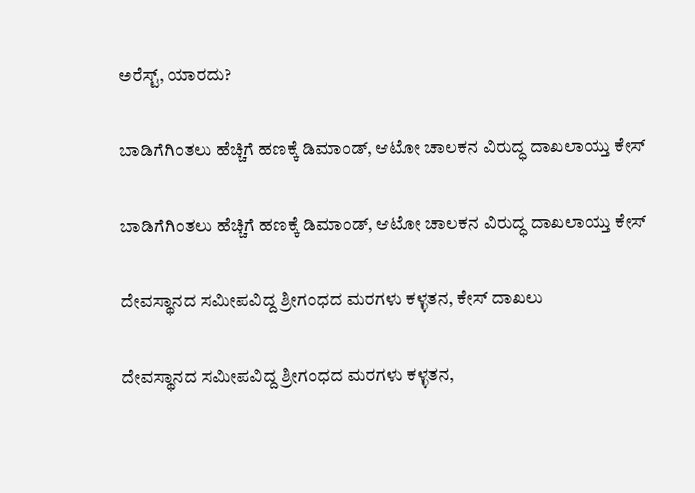ಅರೆಸ್ಟ್‌, ಯಾರದು?

ಬಾಡಿಗೆಗಿಂತಲು ಹೆಚ್ಚಿಗೆ ಹಣಕ್ಕೆ ಡಿಮಾಂಡ್‌, ಆಟೋ ಚಾಲಕನ ವಿರುದ್ಧ ದಾಖಲಾಯ್ತು ಕೇಸ್‌

ಬಾಡಿಗೆಗಿಂತಲು ಹೆಚ್ಚಿಗೆ ಹಣಕ್ಕೆ ಡಿಮಾಂಡ್‌, ಆಟೋ ಚಾಲಕನ ವಿರುದ್ಧ ದಾಖಲಾಯ್ತು ಕೇಸ್‌

ದೇವಸ್ಥಾನದ ಸಮೀಪವಿದ್ದ ಶ್ರೀಗಂಧದ ಮರಗಳು ಕಳ್ಳತನ, ಕೇಸ್‌ ದಾಖಲು

ದೇವಸ್ಥಾನದ ಸಮೀಪವಿದ್ದ ಶ್ರೀಗಂಧದ ಮರಗಳು ಕಳ್ಳತನ,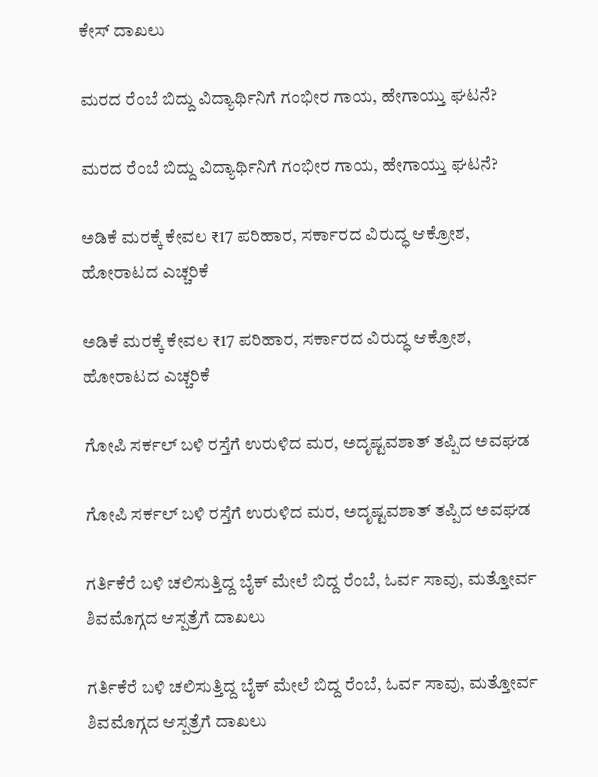ಕೇಸ್‌ ದಾಖಲು

ಮರದ ರೆಂಬೆ ಬಿದ್ದು ವಿದ್ಯಾರ್ಥಿನಿಗೆ ಗಂಭೀರ ಗಾಯ, ಹೇಗಾಯ್ತು ಘಟನೆ?

ಮರದ ರೆಂಬೆ ಬಿದ್ದು ವಿದ್ಯಾರ್ಥಿನಿಗೆ ಗಂಭೀರ ಗಾಯ, ಹೇಗಾಯ್ತು ಘಟನೆ?

ಅಡಿಕೆ ಮರಕ್ಕೆ ಕೇವಲ ₹17 ಪರಿಹಾರ, ಸರ್ಕಾರದ ವಿರುದ್ಧ ಆಕ್ರೋಶ, ಹೋರಾಟದ ಎಚ್ಚರಿಕೆ

ಅಡಿಕೆ ಮರಕ್ಕೆ ಕೇವಲ ₹17 ಪರಿಹಾರ, ಸರ್ಕಾರದ ವಿರುದ್ಧ ಆಕ್ರೋಶ, ಹೋರಾಟದ ಎಚ್ಚರಿಕೆ

ಗೋಪಿ ಸರ್ಕಲ್‌ ಬಳಿ ರಸ್ತೆಗೆ ಉರುಳಿದ ಮರ, ಅದೃಷ್ಟವಶಾತ್‌ ತಪ್ಪಿದ ಅವಘಡ

ಗೋಪಿ ಸರ್ಕಲ್‌ ಬಳಿ ರಸ್ತೆಗೆ ಉರುಳಿದ ಮರ, ಅದೃಷ್ಟವಶಾತ್‌ ತಪ್ಪಿದ ಅವಘಡ

ಗರ್ತಿಕೆರೆ ಬಳಿ ಚಲಿಸುತ್ತಿದ್ದ ಬೈಕ್‌ ಮೇಲೆ ಬಿದ್ದ ರೆಂಬೆ, ಓರ್ವ ಸಾವು, ಮತ್ತೋರ್ವ ಶಿವಮೊಗ್ಗದ ಆಸ್ಪತ್ರೆಗೆ ದಾಖಲು

ಗರ್ತಿಕೆರೆ ಬಳಿ ಚಲಿಸುತ್ತಿದ್ದ ಬೈಕ್‌ ಮೇಲೆ ಬಿದ್ದ ರೆಂಬೆ, ಓರ್ವ ಸಾವು, ಮತ್ತೋರ್ವ ಶಿವಮೊಗ್ಗದ ಆಸ್ಪತ್ರೆಗೆ ದಾಖಲು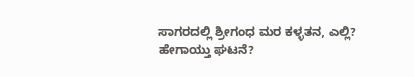ಸಾಗರದಲ್ಲಿ ‍‍ಶ್ರೀಗಂಧ ಮರ ಕಳ್ಳತನ, ಎಲ್ಲಿ? ಹೇಗಾಯ್ತು ಘಟನೆ?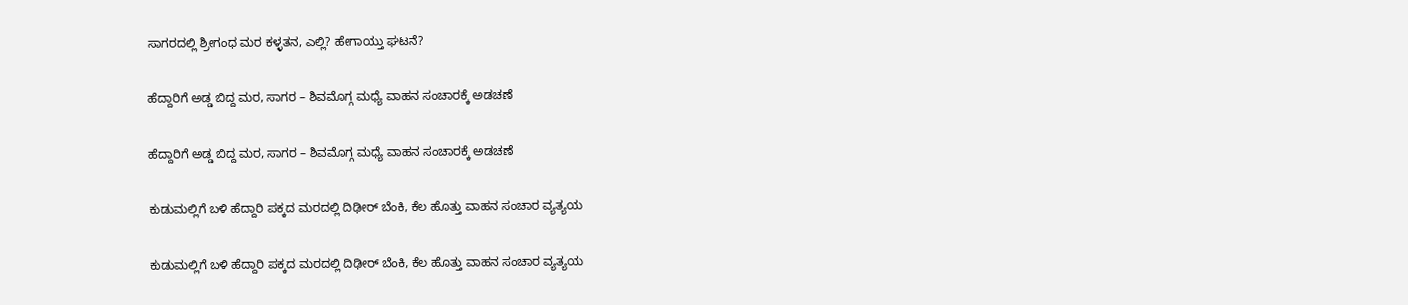ಸಾಗರದಲ್ಲಿ ‍‍ಶ್ರೀಗಂಧ ಮರ ಕಳ್ಳತನ, ಎಲ್ಲಿ? ಹೇಗಾಯ್ತು ಘಟನೆ?

ಹೆದ್ದಾರಿಗೆ ಅಡ್ಡ ಬಿದ್ದ ಮರ, ಸಾಗರ – ಶಿವಮೊಗ್ಗ ಮಧ್ಯೆ ವಾಹನ ಸಂಚಾರಕ್ಕೆ ಅಡಚಣೆ

ಹೆದ್ದಾರಿಗೆ ಅಡ್ಡ ಬಿದ್ದ ಮರ, ಸಾಗರ – ಶಿವಮೊಗ್ಗ ಮಧ್ಯೆ ವಾಹನ ಸಂಚಾರಕ್ಕೆ ಅಡಚಣೆ

ಕುಡುಮಲ್ಲಿಗೆ ಬಳಿ ಹೆದ್ದಾರಿ ಪಕ್ಕದ ಮರದಲ್ಲಿ ದಿಢೀರ್‌ ಬೆಂಕಿ, ಕೆಲ ಹೊತ್ತು ವಾಹನ ಸಂಚಾರ ವ್ಯತ್ಯಯ

ಕುಡುಮಲ್ಲಿಗೆ ಬಳಿ ಹೆದ್ದಾರಿ ಪಕ್ಕದ ಮರದಲ್ಲಿ ದಿಢೀರ್‌ ಬೆಂಕಿ, ಕೆಲ ಹೊತ್ತು ವಾಹನ ಸಂಚಾರ ವ್ಯತ್ಯಯ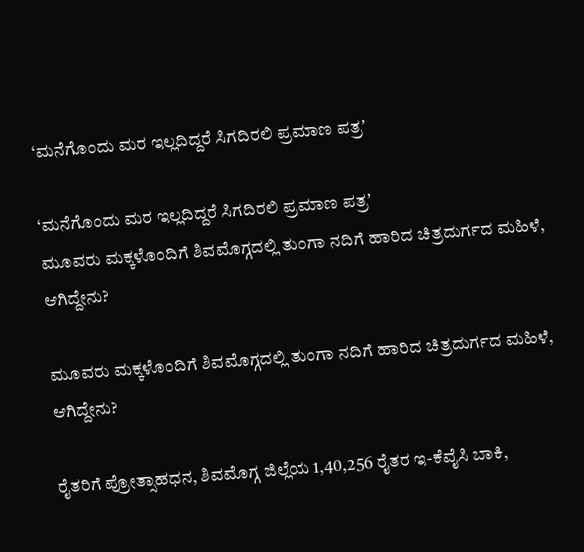‘ಮನೆಗೊಂದು ಮರ ಇಲ್ಲದಿದ್ದರೆ ಸಿಗದಿರಲಿ ಪ್ರಮಾಣ ಪತ್ರʼ

‘ಮನೆಗೊಂದು ಮರ ಇಲ್ಲದಿದ್ದರೆ ಸಿಗದಿರಲಿ ಪ್ರಮಾಣ ಪತ್ರʼ
ಮೂವರು ಮಕ್ಕಳೊಂದಿಗೆ ಶಿವಮೊಗ್ಗದಲ್ಲಿ ತುಂಗಾ ನದಿಗೆ ಹಾರಿದ ಚಿತ್ರದುರ್ಗದ ಮಹಿಳೆ, ಆಗಿದ್ದೇನು?

ಮೂವರು ಮಕ್ಕಳೊಂದಿಗೆ ಶಿವಮೊಗ್ಗದಲ್ಲಿ ತುಂಗಾ ನದಿಗೆ ಹಾರಿದ ಚಿತ್ರದುರ್ಗದ ಮಹಿಳೆ, ಆಗಿದ್ದೇನು?

ರೈತರಿಗೆ ಪ್ರೋತ್ಸಾಹಧನ, ಶಿವಮೊಗ್ಗ ಜಿಲ್ಲೆಯ 1,40,256 ರೈತರ ಇ-ಕೆವೈಸಿ ಬಾಕಿ,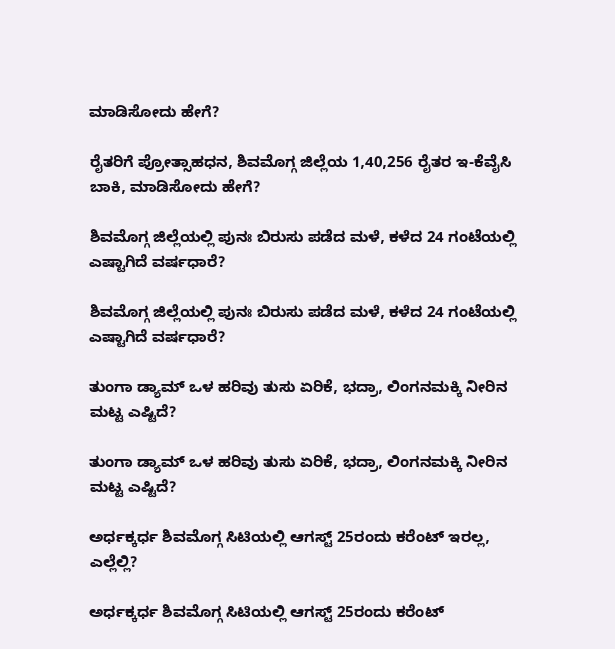ಮಾಡಿಸೋದು ಹೇಗೆ?

ರೈತರಿಗೆ ಪ್ರೋತ್ಸಾಹಧನ, ಶಿವಮೊಗ್ಗ ಜಿಲ್ಲೆಯ 1,40,256 ರೈತರ ಇ-ಕೆವೈಸಿ ಬಾಕಿ, ಮಾಡಿಸೋದು ಹೇಗೆ?

ಶಿವಮೊಗ್ಗ ಜಿಲ್ಲೆಯಲ್ಲಿ ಪುನಃ ಬಿರುಸು ಪಡೆದ ಮಳೆ, ಕಳೆದ 24 ಗಂಟೆಯಲ್ಲಿ ಎಷ್ಟಾಗಿದೆ ವರ್ಷಧಾರೆ?

ಶಿವಮೊಗ್ಗ ಜಿಲ್ಲೆಯಲ್ಲಿ ಪುನಃ ಬಿರುಸು ಪಡೆದ ಮಳೆ, ಕಳೆದ 24 ಗಂಟೆಯಲ್ಲಿ ಎಷ್ಟಾಗಿದೆ ವರ್ಷಧಾರೆ?

ತುಂಗಾ ಡ್ಯಾಮ್‌ ಒಳ ಹರಿವು ತುಸು ಏರಿಕೆ, ಭದ್ರಾ, ಲಿಂಗನಮಕ್ಕಿ ನೀರಿನ ಮಟ್ಟ ಎಷ್ಟಿದೆ?

ತುಂಗಾ ಡ್ಯಾಮ್‌ ಒಳ ಹರಿವು ತುಸು ಏರಿಕೆ, ಭದ್ರಾ, ಲಿಂಗನಮಕ್ಕಿ ನೀರಿನ ಮಟ್ಟ ಎಷ್ಟಿದೆ?

ಅರ್ಧಕ್ಕರ್ಧ ಶಿವಮೊಗ್ಗ ಸಿಟಿಯಲ್ಲಿ ಆಗಸ್ಟ್‌ 25ರಂದು ಕರೆಂಟ್‌ ಇರಲ್ಲ, ಎಲ್ಲೆಲ್ಲಿ?

ಅರ್ಧಕ್ಕರ್ಧ ಶಿವಮೊಗ್ಗ ಸಿಟಿಯಲ್ಲಿ ಆಗಸ್ಟ್‌ 25ರಂದು ಕರೆಂಟ್‌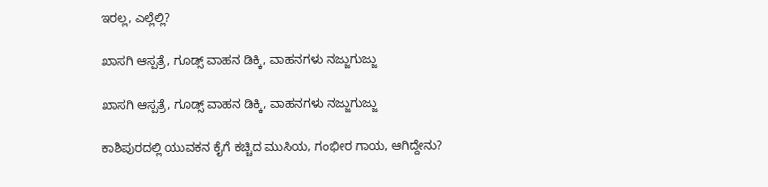ಇರಲ್ಲ, ಎಲ್ಲೆಲ್ಲಿ?

ಖಾಸಗಿ ಆಸ್ಪತ್ರೆ, ಗೂಡ್ಸ್‌ ವಾಹನ ಡಿಕ್ಕಿ, ವಾಹನಗಳು ನಜ್ಜುಗುಜ್ಜು

ಖಾಸಗಿ ಆಸ್ಪತ್ರೆ, ಗೂಡ್ಸ್‌ ವಾಹನ ಡಿಕ್ಕಿ, ವಾಹನಗಳು ನಜ್ಜುಗುಜ್ಜು

ಕಾಶಿಪುರದಲ್ಲಿ ಯುವಕನ ಕೈಗೆ ಕಚ್ಚಿದ ಮುಸಿಯ, ಗಂಭೀರ ಗಾಯ, ಆಗಿದ್ದೇನು?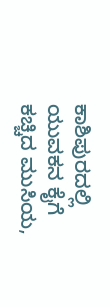ಕಾಶಿಪುರದಲ್ಲಿ ಯುವಕನ ಕೈಗೆ ಕಚ್ಚಿದ ಮುಸಿಯ,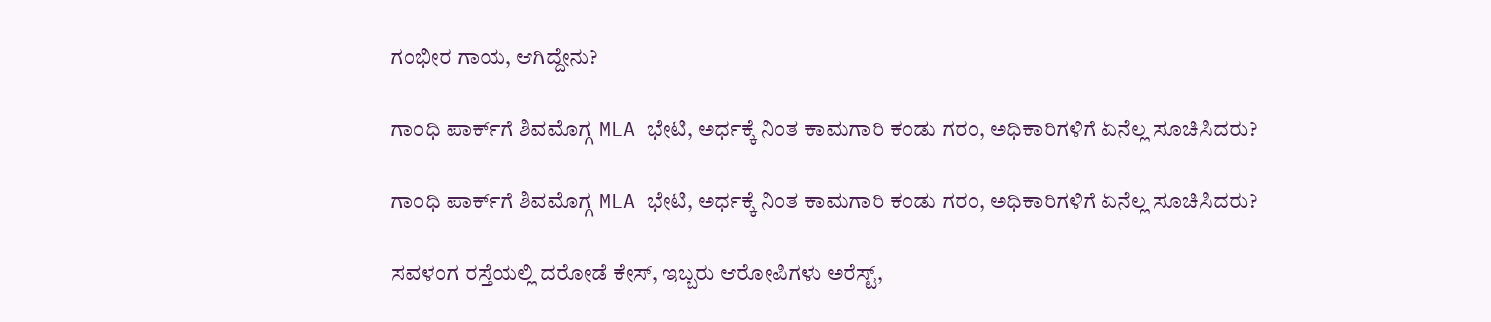ಗಂಭೀರ ಗಾಯ, ಆಗಿದ್ದೇನು?

ಗಾಂಧಿ ಪಾರ್ಕ್‌ಗೆ ಶಿವಮೊಗ್ಗ MLA ಭೇಟಿ, ಅರ್ಧಕ್ಕೆ ನಿಂತ ಕಾಮಗಾರಿ ಕಂಡು ಗರಂ, ಅಧಿಕಾರಿಗಳಿಗೆ ಏನೆಲ್ಲ ಸೂಚಿಸಿದರು?

ಗಾಂಧಿ ಪಾರ್ಕ್‌ಗೆ ಶಿವಮೊಗ್ಗ MLA ಭೇಟಿ, ಅರ್ಧಕ್ಕೆ ನಿಂತ ಕಾಮಗಾರಿ ಕಂಡು ಗರಂ, ಅಧಿಕಾರಿಗಳಿಗೆ ಏನೆಲ್ಲ ಸೂಚಿಸಿದರು?

ಸವಳಂಗ ರಸ್ತೆಯಲ್ಲಿ ದರೋಡೆ ಕೇಸ್‌, ಇಬ್ಬರು ಆರೋಪಿಗಳು ಅರೆಸ್ಟ್‌,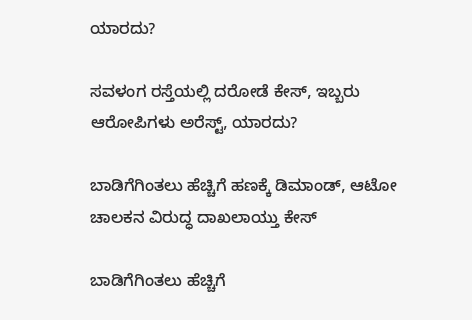ಯಾರದು?

ಸವಳಂಗ ರಸ್ತೆಯಲ್ಲಿ ದರೋಡೆ ಕೇಸ್‌, ಇಬ್ಬರು ಆರೋಪಿಗಳು ಅರೆಸ್ಟ್‌, ಯಾರದು?

ಬಾಡಿಗೆಗಿಂತಲು ಹೆಚ್ಚಿಗೆ ಹಣಕ್ಕೆ ಡಿಮಾಂಡ್‌, ಆಟೋ ಚಾಲಕನ ವಿರುದ್ಧ ದಾಖಲಾಯ್ತು ಕೇಸ್‌

ಬಾಡಿಗೆಗಿಂತಲು ಹೆಚ್ಚಿಗೆ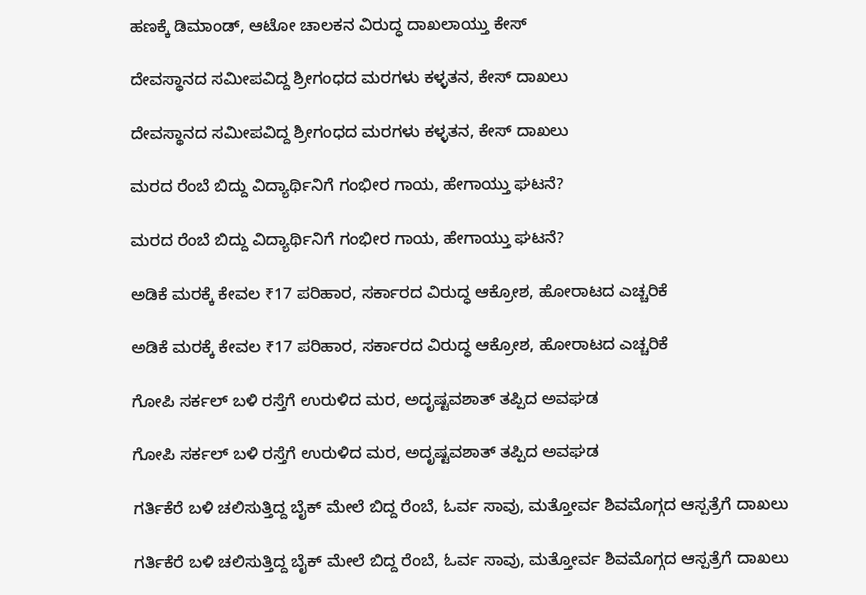ಹಣಕ್ಕೆ ಡಿಮಾಂಡ್‌, ಆಟೋ ಚಾಲಕನ ವಿರುದ್ಧ ದಾಖಲಾಯ್ತು ಕೇಸ್‌

ದೇವಸ್ಥಾನದ ಸಮೀಪವಿದ್ದ ಶ್ರೀಗಂಧದ ಮರಗಳು ಕಳ್ಳತನ, ಕೇಸ್‌ ದಾಖಲು

ದೇವಸ್ಥಾನದ ಸಮೀಪವಿದ್ದ ಶ್ರೀಗಂಧದ ಮರಗಳು ಕಳ್ಳತನ, ಕೇಸ್‌ ದಾಖಲು

ಮರದ ರೆಂಬೆ ಬಿದ್ದು ವಿದ್ಯಾರ್ಥಿನಿಗೆ ಗಂಭೀರ ಗಾಯ, ಹೇಗಾಯ್ತು ಘಟನೆ?

ಮರದ ರೆಂಬೆ ಬಿದ್ದು ವಿದ್ಯಾರ್ಥಿನಿಗೆ ಗಂಭೀರ ಗಾಯ, ಹೇಗಾಯ್ತು ಘಟನೆ?

ಅಡಿಕೆ ಮರಕ್ಕೆ ಕೇವಲ ₹17 ಪರಿಹಾರ, ಸರ್ಕಾರದ ವಿರುದ್ಧ ಆಕ್ರೋಶ, ಹೋರಾಟದ ಎಚ್ಚರಿಕೆ

ಅಡಿಕೆ ಮರಕ್ಕೆ ಕೇವಲ ₹17 ಪರಿಹಾರ, ಸರ್ಕಾರದ ವಿರುದ್ಧ ಆಕ್ರೋಶ, ಹೋರಾಟದ ಎಚ್ಚರಿಕೆ

ಗೋಪಿ ಸರ್ಕಲ್‌ ಬಳಿ ರಸ್ತೆಗೆ ಉರುಳಿದ ಮರ, ಅದೃಷ್ಟವಶಾತ್‌ ತಪ್ಪಿದ ಅವಘಡ

ಗೋಪಿ ಸರ್ಕಲ್‌ ಬಳಿ ರಸ್ತೆಗೆ ಉರುಳಿದ ಮರ, ಅದೃಷ್ಟವಶಾತ್‌ ತಪ್ಪಿದ ಅವಘಡ

ಗರ್ತಿಕೆರೆ ಬಳಿ ಚಲಿಸುತ್ತಿದ್ದ ಬೈಕ್‌ ಮೇಲೆ ಬಿದ್ದ ರೆಂಬೆ, ಓರ್ವ ಸಾವು, ಮತ್ತೋರ್ವ ಶಿವಮೊಗ್ಗದ ಆಸ್ಪತ್ರೆಗೆ ದಾಖಲು

ಗರ್ತಿಕೆರೆ ಬಳಿ ಚಲಿಸುತ್ತಿದ್ದ ಬೈಕ್‌ ಮೇಲೆ ಬಿದ್ದ ರೆಂಬೆ, ಓರ್ವ ಸಾವು, ಮತ್ತೋರ್ವ ಶಿವಮೊಗ್ಗದ ಆಸ್ಪತ್ರೆಗೆ ದಾಖಲು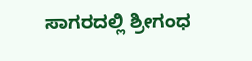ಸಾಗರದಲ್ಲಿ ‍‍ಶ್ರೀಗಂಧ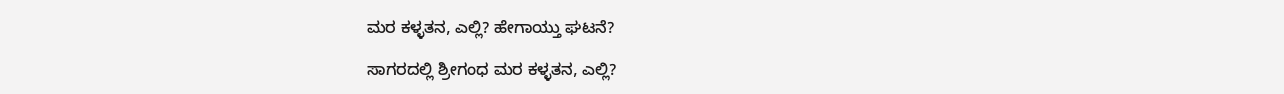ಮರ ಕಳ್ಳತನ, ಎಲ್ಲಿ? ಹೇಗಾಯ್ತು ಘಟನೆ?

ಸಾಗರದಲ್ಲಿ ‍‍ಶ್ರೀಗಂಧ ಮರ ಕಳ್ಳತನ, ಎಲ್ಲಿ?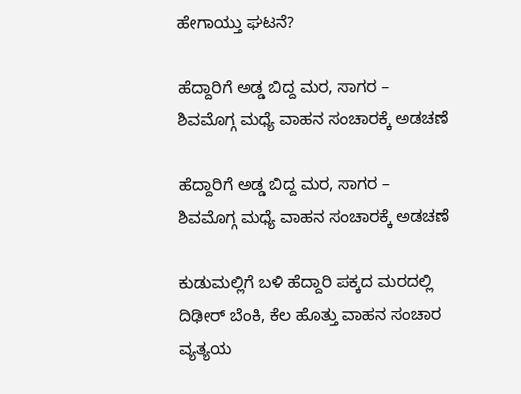ಹೇಗಾಯ್ತು ಘಟನೆ?

ಹೆದ್ದಾರಿಗೆ ಅಡ್ಡ ಬಿದ್ದ ಮರ, ಸಾಗರ – ಶಿವಮೊಗ್ಗ ಮಧ್ಯೆ ವಾಹನ ಸಂಚಾರಕ್ಕೆ ಅಡಚಣೆ

ಹೆದ್ದಾರಿಗೆ ಅಡ್ಡ ಬಿದ್ದ ಮರ, ಸಾಗರ – ಶಿವಮೊಗ್ಗ ಮಧ್ಯೆ ವಾಹನ ಸಂಚಾರಕ್ಕೆ ಅಡಚಣೆ

ಕುಡುಮಲ್ಲಿಗೆ ಬಳಿ ಹೆದ್ದಾರಿ ಪಕ್ಕದ ಮರದಲ್ಲಿ ದಿಢೀರ್‌ ಬೆಂಕಿ, ಕೆಲ ಹೊತ್ತು ವಾಹನ ಸಂಚಾರ ವ್ಯತ್ಯಯ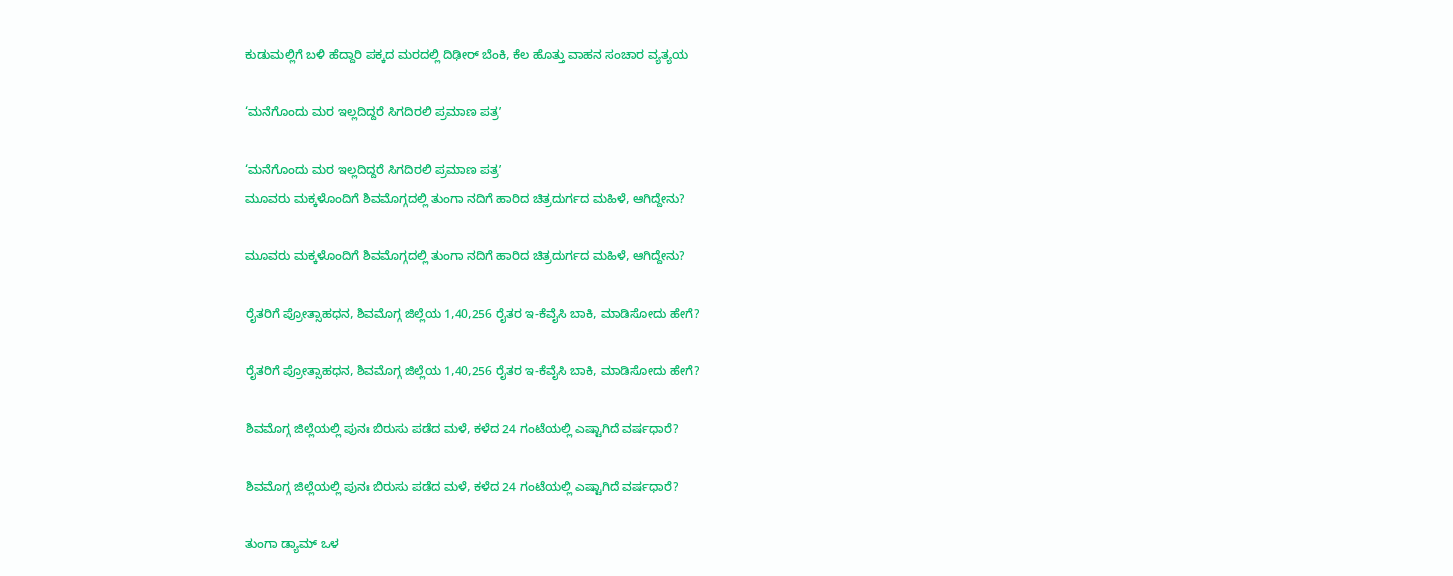ಕುಡುಮಲ್ಲಿಗೆ ಬಳಿ ಹೆದ್ದಾರಿ ಪಕ್ಕದ ಮರದಲ್ಲಿ ದಿಢೀರ್‌ ಬೆಂಕಿ, ಕೆಲ ಹೊತ್ತು ವಾಹನ ಸಂಚಾರ ವ್ಯತ್ಯಯ

‘ಮನೆಗೊಂದು ಮರ ಇಲ್ಲದಿದ್ದರೆ ಸಿಗದಿರಲಿ ಪ್ರಮಾಣ ಪತ್ರʼ

‘ಮನೆಗೊಂದು ಮರ ಇಲ್ಲದಿದ್ದರೆ ಸಿಗದಿರಲಿ ಪ್ರಮಾಣ ಪತ್ರʼ
ಮೂವರು ಮಕ್ಕಳೊಂದಿಗೆ ಶಿವಮೊಗ್ಗದಲ್ಲಿ ತುಂಗಾ ನದಿಗೆ ಹಾರಿದ ಚಿತ್ರದುರ್ಗದ ಮಹಿಳೆ, ಆಗಿದ್ದೇನು?

ಮೂವರು ಮಕ್ಕಳೊಂದಿಗೆ ಶಿವಮೊಗ್ಗದಲ್ಲಿ ತುಂಗಾ ನದಿಗೆ ಹಾರಿದ ಚಿತ್ರದುರ್ಗದ ಮಹಿಳೆ, ಆಗಿದ್ದೇನು?

ರೈತರಿಗೆ ಪ್ರೋತ್ಸಾಹಧನ, ಶಿವಮೊಗ್ಗ ಜಿಲ್ಲೆಯ 1,40,256 ರೈತರ ಇ-ಕೆವೈಸಿ ಬಾಕಿ, ಮಾಡಿಸೋದು ಹೇಗೆ?

ರೈತರಿಗೆ ಪ್ರೋತ್ಸಾಹಧನ, ಶಿವಮೊಗ್ಗ ಜಿಲ್ಲೆಯ 1,40,256 ರೈತರ ಇ-ಕೆವೈಸಿ ಬಾಕಿ, ಮಾಡಿಸೋದು ಹೇಗೆ?

ಶಿವಮೊಗ್ಗ ಜಿಲ್ಲೆಯಲ್ಲಿ ಪುನಃ ಬಿರುಸು ಪಡೆದ ಮಳೆ, ಕಳೆದ 24 ಗಂಟೆಯಲ್ಲಿ ಎಷ್ಟಾಗಿದೆ ವರ್ಷಧಾರೆ?

ಶಿವಮೊಗ್ಗ ಜಿಲ್ಲೆಯಲ್ಲಿ ಪುನಃ ಬಿರುಸು ಪಡೆದ ಮಳೆ, ಕಳೆದ 24 ಗಂಟೆಯಲ್ಲಿ ಎಷ್ಟಾಗಿದೆ ವರ್ಷಧಾರೆ?

ತುಂಗಾ ಡ್ಯಾಮ್‌ ಒಳ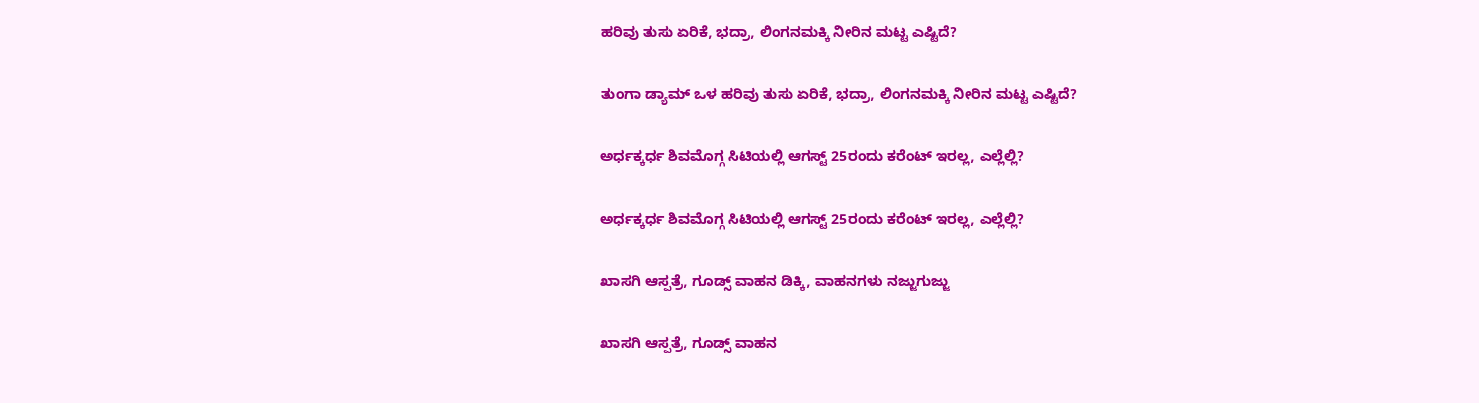ಹರಿವು ತುಸು ಏರಿಕೆ, ಭದ್ರಾ, ಲಿಂಗನಮಕ್ಕಿ ನೀರಿನ ಮಟ್ಟ ಎಷ್ಟಿದೆ?

ತುಂಗಾ ಡ್ಯಾಮ್‌ ಒಳ ಹರಿವು ತುಸು ಏರಿಕೆ, ಭದ್ರಾ, ಲಿಂಗನಮಕ್ಕಿ ನೀರಿನ ಮಟ್ಟ ಎಷ್ಟಿದೆ?

ಅರ್ಧಕ್ಕರ್ಧ ಶಿವಮೊಗ್ಗ ಸಿಟಿಯಲ್ಲಿ ಆಗಸ್ಟ್‌ 25ರಂದು ಕರೆಂಟ್‌ ಇರಲ್ಲ, ಎಲ್ಲೆಲ್ಲಿ?

ಅರ್ಧಕ್ಕರ್ಧ ಶಿವಮೊಗ್ಗ ಸಿಟಿಯಲ್ಲಿ ಆಗಸ್ಟ್‌ 25ರಂದು ಕರೆಂಟ್‌ ಇರಲ್ಲ, ಎಲ್ಲೆಲ್ಲಿ?

ಖಾಸಗಿ ಆಸ್ಪತ್ರೆ, ಗೂಡ್ಸ್‌ ವಾಹನ ಡಿಕ್ಕಿ, ವಾಹನಗಳು ನಜ್ಜುಗುಜ್ಜು

ಖಾಸಗಿ ಆಸ್ಪತ್ರೆ, ಗೂಡ್ಸ್‌ ವಾಹನ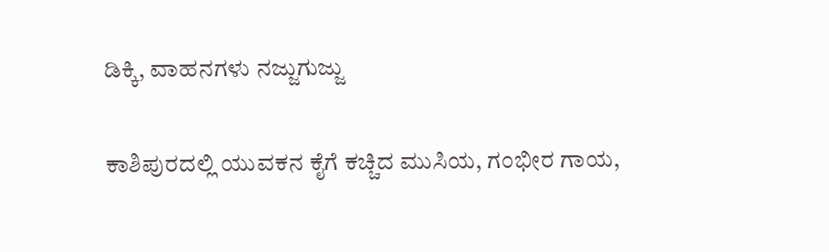ಡಿಕ್ಕಿ, ವಾಹನಗಳು ನಜ್ಜುಗುಜ್ಜು

ಕಾಶಿಪುರದಲ್ಲಿ ಯುವಕನ ಕೈಗೆ ಕಚ್ಚಿದ ಮುಸಿಯ, ಗಂಭೀರ ಗಾಯ,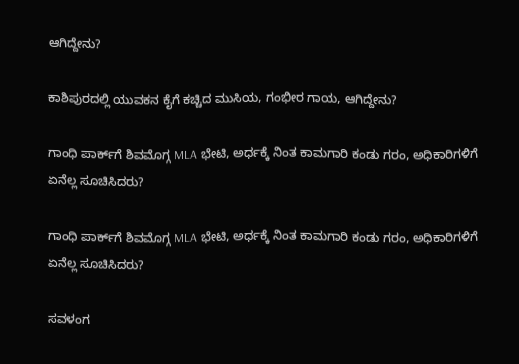ಆಗಿದ್ದೇನು?

ಕಾಶಿಪುರದಲ್ಲಿ ಯುವಕನ ಕೈಗೆ ಕಚ್ಚಿದ ಮುಸಿಯ, ಗಂಭೀರ ಗಾಯ, ಆಗಿದ್ದೇನು?

ಗಾಂಧಿ ಪಾರ್ಕ್‌ಗೆ ಶಿವಮೊಗ್ಗ MLA ಭೇಟಿ, ಅರ್ಧಕ್ಕೆ ನಿಂತ ಕಾಮಗಾರಿ ಕಂಡು ಗರಂ, ಅಧಿಕಾರಿಗಳಿಗೆ ಏನೆಲ್ಲ ಸೂಚಿಸಿದರು?

ಗಾಂಧಿ ಪಾರ್ಕ್‌ಗೆ ಶಿವಮೊಗ್ಗ MLA ಭೇಟಿ, ಅರ್ಧಕ್ಕೆ ನಿಂತ ಕಾಮಗಾರಿ ಕಂಡು ಗರಂ, ಅಧಿಕಾರಿಗಳಿಗೆ ಏನೆಲ್ಲ ಸೂಚಿಸಿದರು?

ಸವಳಂಗ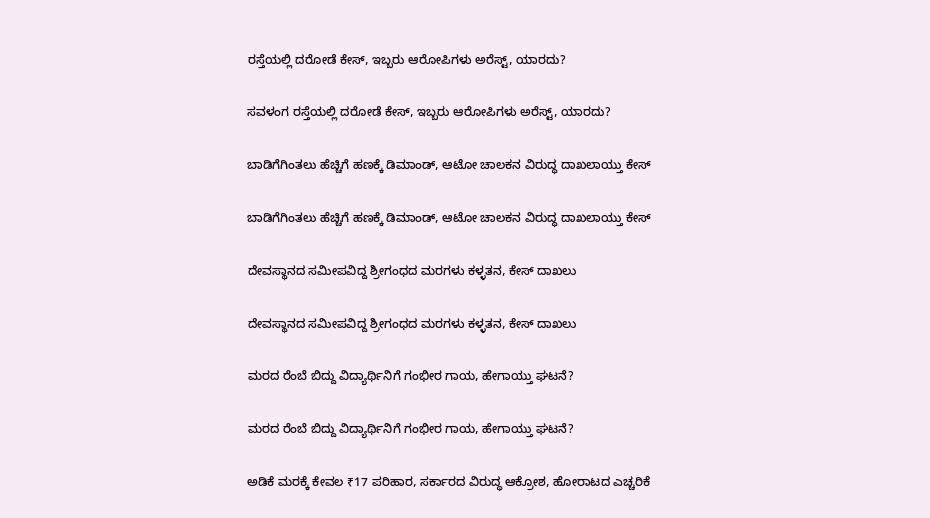ರಸ್ತೆಯಲ್ಲಿ ದರೋಡೆ ಕೇಸ್‌, ಇಬ್ಬರು ಆರೋಪಿಗಳು ಅರೆಸ್ಟ್‌, ಯಾರದು?

ಸವಳಂಗ ರಸ್ತೆಯಲ್ಲಿ ದರೋಡೆ ಕೇಸ್‌, ಇಬ್ಬರು ಆರೋಪಿಗಳು ಅರೆಸ್ಟ್‌, ಯಾರದು?

ಬಾಡಿಗೆಗಿಂತಲು ಹೆಚ್ಚಿಗೆ ಹಣಕ್ಕೆ ಡಿಮಾಂಡ್‌, ಆಟೋ ಚಾಲಕನ ವಿರುದ್ಧ ದಾಖಲಾಯ್ತು ಕೇಸ್‌

ಬಾಡಿಗೆಗಿಂತಲು ಹೆಚ್ಚಿಗೆ ಹಣಕ್ಕೆ ಡಿಮಾಂಡ್‌, ಆಟೋ ಚಾಲಕನ ವಿರುದ್ಧ ದಾಖಲಾಯ್ತು ಕೇಸ್‌

ದೇವಸ್ಥಾನದ ಸಮೀಪವಿದ್ದ ಶ್ರೀಗಂಧದ ಮರಗಳು ಕಳ್ಳತನ, ಕೇಸ್‌ ದಾಖಲು

ದೇವಸ್ಥಾನದ ಸಮೀಪವಿದ್ದ ಶ್ರೀಗಂಧದ ಮರಗಳು ಕಳ್ಳತನ, ಕೇಸ್‌ ದಾಖಲು

ಮರದ ರೆಂಬೆ ಬಿದ್ದು ವಿದ್ಯಾರ್ಥಿನಿಗೆ ಗಂಭೀರ ಗಾಯ, ಹೇಗಾಯ್ತು ಘಟನೆ?

ಮರದ ರೆಂಬೆ ಬಿದ್ದು ವಿದ್ಯಾರ್ಥಿನಿಗೆ ಗಂಭೀರ ಗಾಯ, ಹೇಗಾಯ್ತು ಘಟನೆ?

ಅಡಿಕೆ ಮರಕ್ಕೆ ಕೇವಲ ₹17 ಪರಿಹಾರ, ಸರ್ಕಾರದ ವಿರುದ್ಧ ಆಕ್ರೋಶ, ಹೋರಾಟದ ಎಚ್ಚರಿಕೆ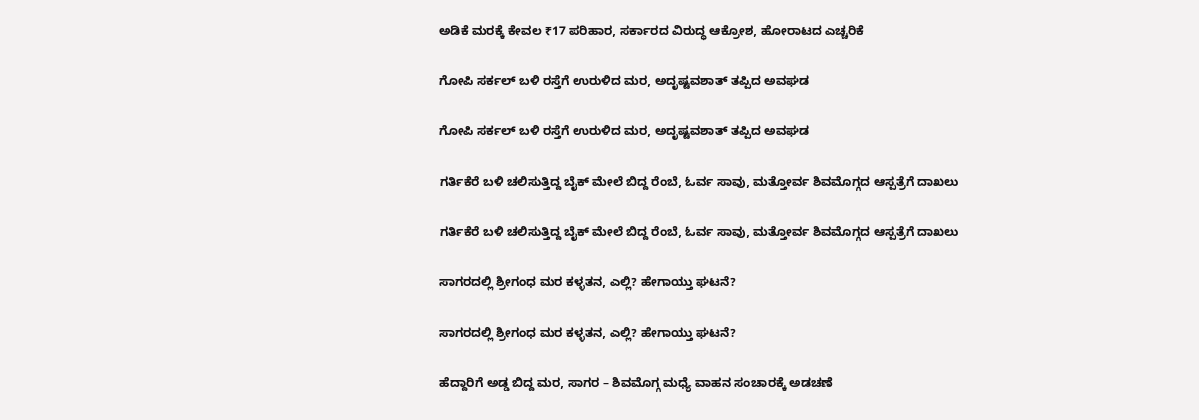ಅಡಿಕೆ ಮರಕ್ಕೆ ಕೇವಲ ₹17 ಪರಿಹಾರ, ಸರ್ಕಾರದ ವಿರುದ್ಧ ಆಕ್ರೋಶ, ಹೋರಾಟದ ಎಚ್ಚರಿಕೆ

ಗೋಪಿ ಸರ್ಕಲ್‌ ಬಳಿ ರಸ್ತೆಗೆ ಉರುಳಿದ ಮರ, ಅದೃಷ್ಟವಶಾತ್‌ ತಪ್ಪಿದ ಅವಘಡ

ಗೋಪಿ ಸರ್ಕಲ್‌ ಬಳಿ ರಸ್ತೆಗೆ ಉರುಳಿದ ಮರ, ಅದೃಷ್ಟವಶಾತ್‌ ತಪ್ಪಿದ ಅವಘಡ

ಗರ್ತಿಕೆರೆ ಬಳಿ ಚಲಿಸುತ್ತಿದ್ದ ಬೈಕ್‌ ಮೇಲೆ ಬಿದ್ದ ರೆಂಬೆ, ಓರ್ವ ಸಾವು, ಮತ್ತೋರ್ವ ಶಿವಮೊಗ್ಗದ ಆಸ್ಪತ್ರೆಗೆ ದಾಖಲು

ಗರ್ತಿಕೆರೆ ಬಳಿ ಚಲಿಸುತ್ತಿದ್ದ ಬೈಕ್‌ ಮೇಲೆ ಬಿದ್ದ ರೆಂಬೆ, ಓರ್ವ ಸಾವು, ಮತ್ತೋರ್ವ ಶಿವಮೊಗ್ಗದ ಆಸ್ಪತ್ರೆಗೆ ದಾಖಲು

ಸಾಗರದಲ್ಲಿ ‍‍ಶ್ರೀಗಂಧ ಮರ ಕಳ್ಳತನ, ಎಲ್ಲಿ? ಹೇಗಾಯ್ತು ಘಟನೆ?

ಸಾಗರದಲ್ಲಿ ‍‍ಶ್ರೀಗಂಧ ಮರ ಕಳ್ಳತನ, ಎಲ್ಲಿ? ಹೇಗಾಯ್ತು ಘಟನೆ?

ಹೆದ್ದಾರಿಗೆ ಅಡ್ಡ ಬಿದ್ದ ಮರ, ಸಾಗರ – ಶಿವಮೊಗ್ಗ ಮಧ್ಯೆ ವಾಹನ ಸಂಚಾರಕ್ಕೆ ಅಡಚಣೆ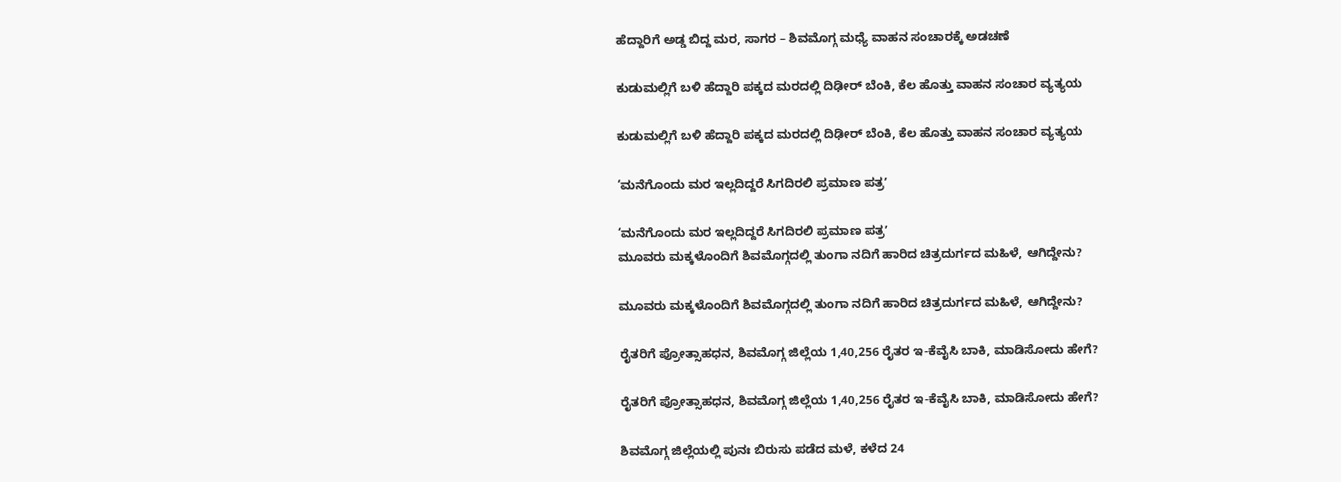ಹೆದ್ದಾರಿಗೆ ಅಡ್ಡ ಬಿದ್ದ ಮರ, ಸಾಗರ – ಶಿವಮೊಗ್ಗ ಮಧ್ಯೆ ವಾಹನ ಸಂಚಾರಕ್ಕೆ ಅಡಚಣೆ

ಕುಡುಮಲ್ಲಿಗೆ ಬಳಿ ಹೆದ್ದಾರಿ ಪಕ್ಕದ ಮರದಲ್ಲಿ ದಿಢೀರ್‌ ಬೆಂಕಿ, ಕೆಲ ಹೊತ್ತು ವಾಹನ ಸಂಚಾರ ವ್ಯತ್ಯಯ

ಕುಡುಮಲ್ಲಿಗೆ ಬಳಿ ಹೆದ್ದಾರಿ ಪಕ್ಕದ ಮರದಲ್ಲಿ ದಿಢೀರ್‌ ಬೆಂಕಿ, ಕೆಲ ಹೊತ್ತು ವಾಹನ ಸಂಚಾರ ವ್ಯತ್ಯಯ

‘ಮನೆಗೊಂದು ಮರ ಇಲ್ಲದಿದ್ದರೆ ಸಿಗದಿರಲಿ ಪ್ರಮಾಣ ಪತ್ರʼ

‘ಮನೆಗೊಂದು ಮರ ಇಲ್ಲದಿದ್ದರೆ ಸಿಗದಿರಲಿ ಪ್ರಮಾಣ ಪತ್ರʼ
ಮೂವರು ಮಕ್ಕಳೊಂದಿಗೆ ಶಿವಮೊಗ್ಗದಲ್ಲಿ ತುಂಗಾ ನದಿಗೆ ಹಾರಿದ ಚಿತ್ರದುರ್ಗದ ಮಹಿಳೆ, ಆಗಿದ್ದೇನು?

ಮೂವರು ಮಕ್ಕಳೊಂದಿಗೆ ಶಿವಮೊಗ್ಗದಲ್ಲಿ ತುಂಗಾ ನದಿಗೆ ಹಾರಿದ ಚಿತ್ರದುರ್ಗದ ಮಹಿಳೆ, ಆಗಿದ್ದೇನು?

ರೈತರಿಗೆ ಪ್ರೋತ್ಸಾಹಧನ, ಶಿವಮೊಗ್ಗ ಜಿಲ್ಲೆಯ 1,40,256 ರೈತರ ಇ-ಕೆವೈಸಿ ಬಾಕಿ, ಮಾಡಿಸೋದು ಹೇಗೆ?

ರೈತರಿಗೆ ಪ್ರೋತ್ಸಾಹಧನ, ಶಿವಮೊಗ್ಗ ಜಿಲ್ಲೆಯ 1,40,256 ರೈತರ ಇ-ಕೆವೈಸಿ ಬಾಕಿ, ಮಾಡಿಸೋದು ಹೇಗೆ?

ಶಿವಮೊಗ್ಗ ಜಿಲ್ಲೆಯಲ್ಲಿ ಪುನಃ ಬಿರುಸು ಪಡೆದ ಮಳೆ, ಕಳೆದ 24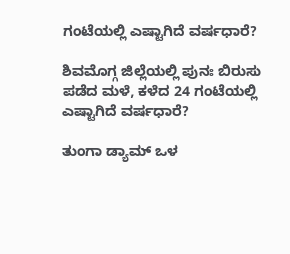ಗಂಟೆಯಲ್ಲಿ ಎಷ್ಟಾಗಿದೆ ವರ್ಷಧಾರೆ?

ಶಿವಮೊಗ್ಗ ಜಿಲ್ಲೆಯಲ್ಲಿ ಪುನಃ ಬಿರುಸು ಪಡೆದ ಮಳೆ, ಕಳೆದ 24 ಗಂಟೆಯಲ್ಲಿ ಎಷ್ಟಾಗಿದೆ ವರ್ಷಧಾರೆ?

ತುಂಗಾ ಡ್ಯಾಮ್‌ ಒಳ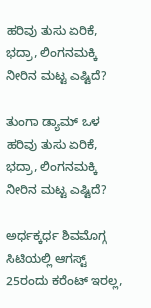ಹರಿವು ತುಸು ಏರಿಕೆ, ಭದ್ರಾ, ಲಿಂಗನಮಕ್ಕಿ ನೀರಿನ ಮಟ್ಟ ಎಷ್ಟಿದೆ?

ತುಂಗಾ ಡ್ಯಾಮ್‌ ಒಳ ಹರಿವು ತುಸು ಏರಿಕೆ, ಭದ್ರಾ, ಲಿಂಗನಮಕ್ಕಿ ನೀರಿನ ಮಟ್ಟ ಎಷ್ಟಿದೆ?

ಅರ್ಧಕ್ಕರ್ಧ ಶಿವಮೊಗ್ಗ ಸಿಟಿಯಲ್ಲಿ ಆಗಸ್ಟ್‌ 25ರಂದು ಕರೆಂಟ್‌ ಇರಲ್ಲ,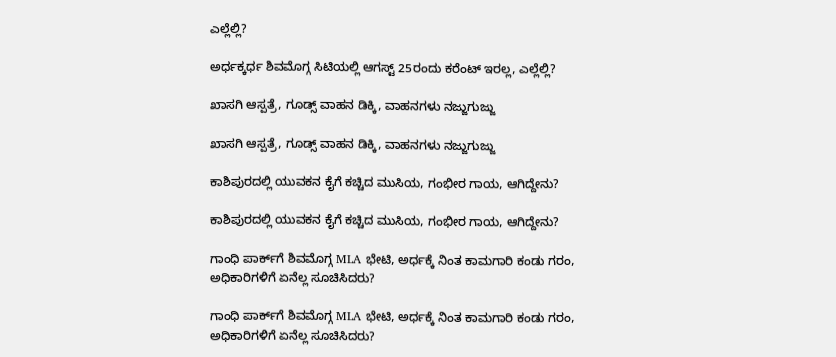ಎಲ್ಲೆಲ್ಲಿ?

ಅರ್ಧಕ್ಕರ್ಧ ಶಿವಮೊಗ್ಗ ಸಿಟಿಯಲ್ಲಿ ಆಗಸ್ಟ್‌ 25ರಂದು ಕರೆಂಟ್‌ ಇರಲ್ಲ, ಎಲ್ಲೆಲ್ಲಿ?

ಖಾಸಗಿ ಆಸ್ಪತ್ರೆ, ಗೂಡ್ಸ್‌ ವಾಹನ ಡಿಕ್ಕಿ, ವಾಹನಗಳು ನಜ್ಜುಗುಜ್ಜು

ಖಾಸಗಿ ಆಸ್ಪತ್ರೆ, ಗೂಡ್ಸ್‌ ವಾಹನ ಡಿಕ್ಕಿ, ವಾಹನಗಳು ನಜ್ಜುಗುಜ್ಜು

ಕಾಶಿಪುರದಲ್ಲಿ ಯುವಕನ ಕೈಗೆ ಕಚ್ಚಿದ ಮುಸಿಯ, ಗಂಭೀರ ಗಾಯ, ಆಗಿದ್ದೇನು?

ಕಾಶಿಪುರದಲ್ಲಿ ಯುವಕನ ಕೈಗೆ ಕಚ್ಚಿದ ಮುಸಿಯ, ಗಂಭೀರ ಗಾಯ, ಆಗಿದ್ದೇನು?

ಗಾಂಧಿ ಪಾರ್ಕ್‌ಗೆ ಶಿವಮೊಗ್ಗ MLA ಭೇಟಿ, ಅರ್ಧಕ್ಕೆ ನಿಂತ ಕಾಮಗಾರಿ ಕಂಡು ಗರಂ, ಅಧಿಕಾರಿಗಳಿಗೆ ಏನೆಲ್ಲ ಸೂಚಿಸಿದರು?

ಗಾಂಧಿ ಪಾರ್ಕ್‌ಗೆ ಶಿವಮೊಗ್ಗ MLA ಭೇಟಿ, ಅರ್ಧಕ್ಕೆ ನಿಂತ ಕಾಮಗಾರಿ ಕಂಡು ಗರಂ, ಅಧಿಕಾರಿಗಳಿಗೆ ಏನೆಲ್ಲ ಸೂಚಿಸಿದರು?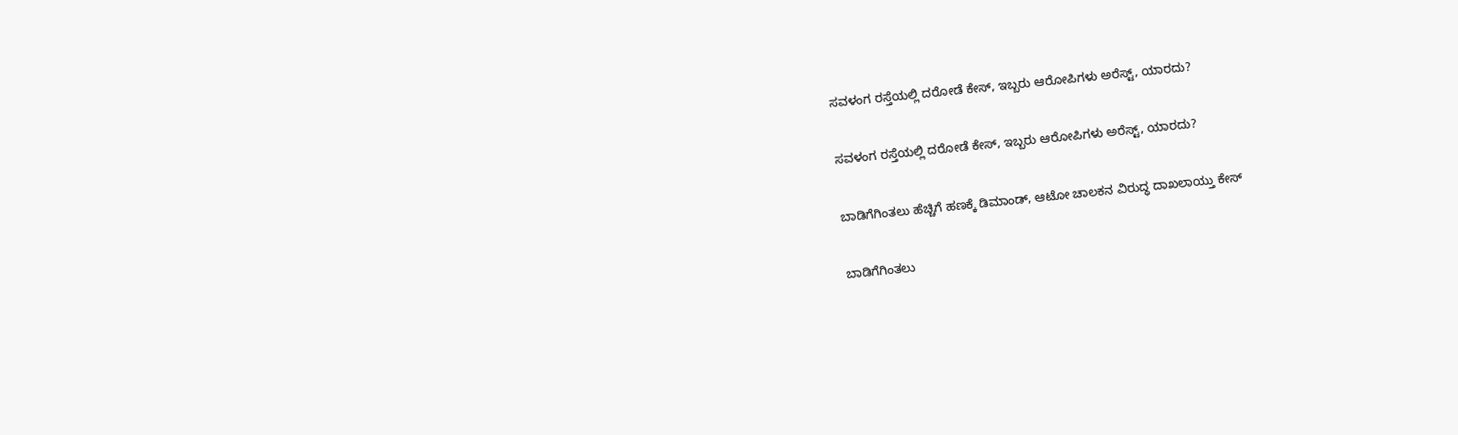ಸವಳಂಗ ರಸ್ತೆಯಲ್ಲಿ ದರೋಡೆ ಕೇಸ್‌, ಇಬ್ಬರು ಆರೋಪಿಗಳು ಅರೆಸ್ಟ್‌, ಯಾರದು?

ಸವಳಂಗ ರಸ್ತೆಯಲ್ಲಿ ದರೋಡೆ ಕೇಸ್‌, ಇಬ್ಬರು ಆರೋಪಿಗಳು ಅರೆಸ್ಟ್‌, ಯಾರದು?

ಬಾಡಿಗೆಗಿಂತಲು ಹೆಚ್ಚಿಗೆ ಹಣಕ್ಕೆ ಡಿಮಾಂಡ್‌, ಆಟೋ ಚಾಲಕನ ವಿರುದ್ಧ ದಾಖಲಾಯ್ತು ಕೇಸ್‌

ಬಾಡಿಗೆಗಿಂತಲು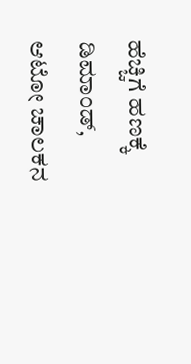ಹೆಚ್ಚಿಗೆ ಹಣಕ್ಕೆ ಡಿಮಾಂಡ್‌, ಆಟೋ ಚಾಲಕನ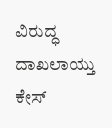ವಿರುದ್ಧ ದಾಖಲಾಯ್ತು ಕೇಸ್‌